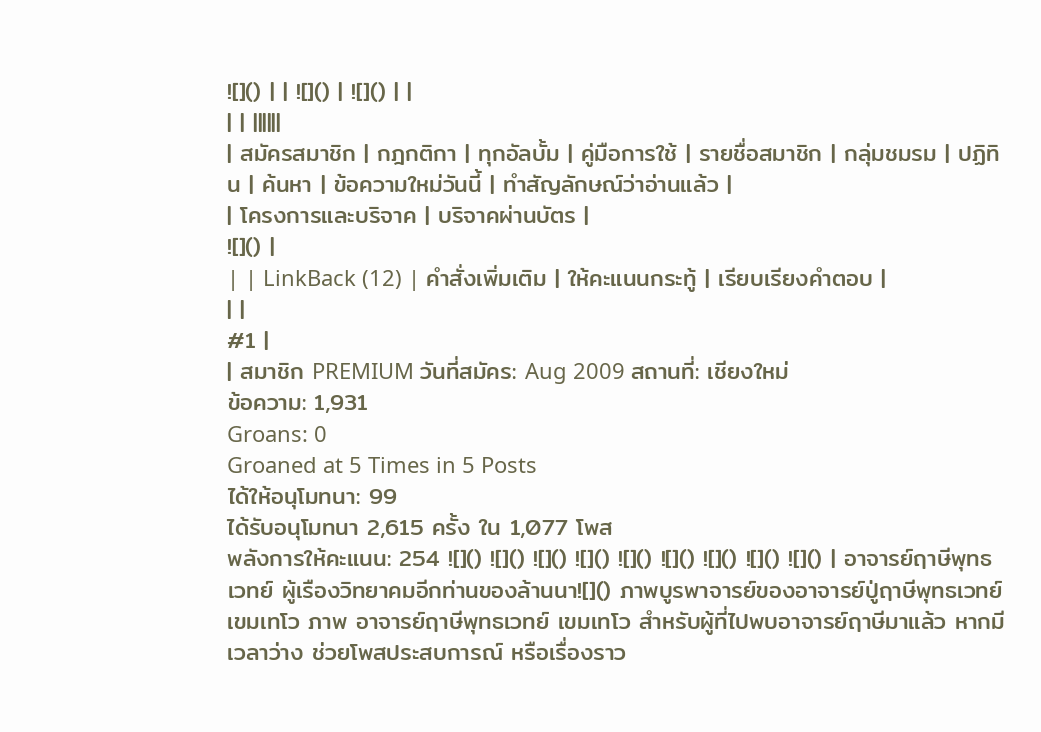![]() | | ![]() | ![]() | |
| | ||||||
| สมัครสมาชิก | กฎกติกา | ทุกอัลบั้ม | คู่มือการใช้ | รายชื่อสมาชิก | กลุ่มชมรม | ปฏิทิน | ค้นหา | ข้อความใหม่วันนี้ | ทำสัญลักษณ์ว่าอ่านแล้ว |
| โครงการและบริจาค | บริจาคผ่านบัตร |
![]() |
| | LinkBack (12) | คำสั่งเพิ่มเติม | ให้คะแนนกระทู้ | เรียบเรียงคำตอบ |
| |
#1 |
| สมาชิก PREMIUM วันที่สมัคร: Aug 2009 สถานที่: เชียงใหม่
ข้อความ: 1,931
Groans: 0
Groaned at 5 Times in 5 Posts
ได้ให้อนุโมทนา: 99
ได้รับอนุโมทนา 2,615 ครั้ง ใน 1,077 โพส
พลังการให้คะแนน: 254 ![]() ![]() ![]() ![]() ![]() ![]() ![]() ![]() ![]() | อาจารย์ฤาษีพุทธเวทย์ ผู้เรืองวิทยาคมอีกท่านของล้านนา![]() ภาพบูรพาจารย์ของอาจารย์ปู่ฤาษีพุทธเวทย์ เขมเทโว ภาพ อาจารย์ฤาษีพุทธเวทย์ เขมเทโว สำหรับผู้ที่ไปพบอาจารย์ฤาษีมาแล้ว หากมีเวลาว่าง ช่วยโพสประสบการณ์ หรือเรื่องราว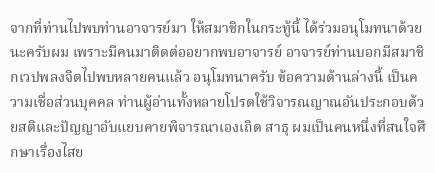จากที่ท่านไปพบท่านอาจารย์มา ให้สมาชิกในกระทู้นี้ ได้ร่วมอนุโมทนาด้วยนะครับผม เพราะมีคนมาติดต่ออยากพบอาจารย์ อาจารย์ท่านบอกมีสมาชิกเวปพลงจิตไปพบหลายคนแล้ว อนุโมทนาครับ ข้อความด้านล่างนี้ เป็นความเชื่อส่วนบุคคล ท่านผู้อ่านทั้งหลายโปรดใช้วิจารณญาณอันประกอบด้วยสติและปัญญาอับแยบคายพิจารณาเองเถิด สาธุ ผมเป็นคนหนึ่งที่สนใจศึกษาเรื่องไสย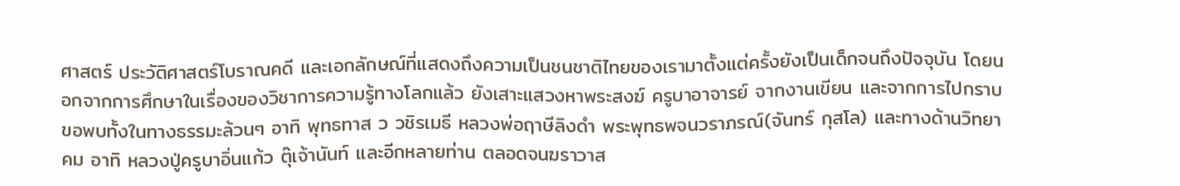ศาสตร์ ประวัติศาสตร์โบราณคดี และเอกลักษณ์ที่แสดงถึงความเป็นชนชาติไทยของเรามาตั้งแต่ครั้งยังเป็นเด็กจนถึงปัจจุบัน โดยนอกจากการศึกษาในเรื่องของวิชาการความรู้ทางโลกแล้ว ยังเสาะแสวงหาพระสงฆ์ ครูบาอาจารย์ จากงานเขียน และจากการไปกราบขอพบทั้งในทางธรรมะล้วนๆ อาทิ พุทธทาส ว วชิรเมธี หลวงพ่อฤาษีลิงดำ พระพุทธพจนวราภรณ์(จันทร์ กุสโล) และทางด้านวิทยาคม อาทิ หลวงปู่ครูบาอิ่นแก้ว ตุ๊เจ้านันท์ และอีกหลายท่าน ตลอดจนฆราวาส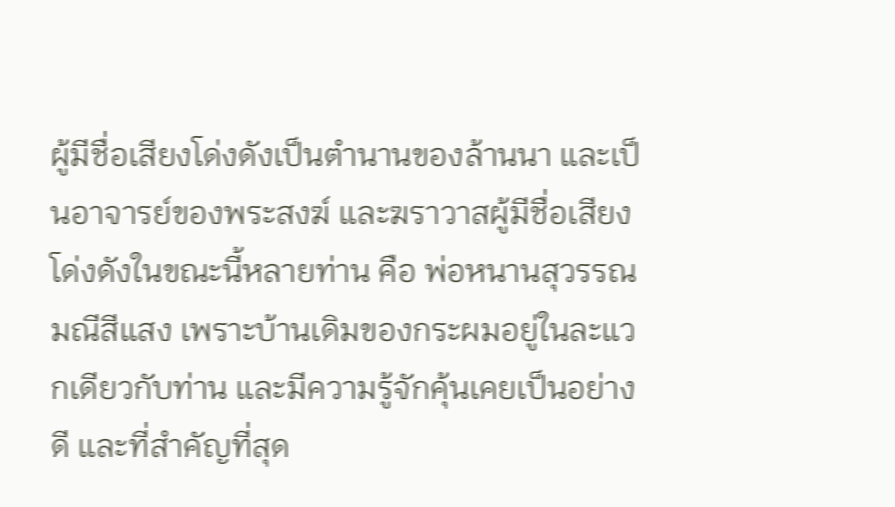ผู้มีชื่อเสียงโด่งดังเป็นตำนานของล้านนา และเป็นอาจารย์ของพระสงฆ์ และฆราวาสผู้มีชื่อเสียงโด่งดังในขณะนี้หลายท่าน คือ พ่อหนานสุวรรณ มณีสีแสง เพราะบ้านเดิมของกระผมอยู่ในละแวกเดียวกับท่าน และมีความรู้จักคุ้นเคยเป็นอย่างดี และที่สำคัญที่สุด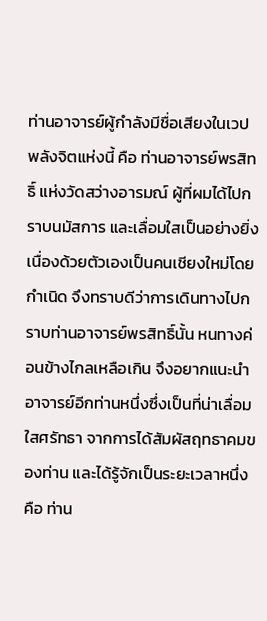ท่านอาจารย์ผู้กำลังมีชื่อเสียงในเวปพลังจิตแห่งนี้ คือ ท่านอาจารย์พรสิทธิ์ แห่งวัดสว่างอารมณ์ ผู้ที่ผมได้ไปกราบนมัสการ และเลื่อมใสเป็นอย่างยิ่ง เนื่องด้วยตัวเองเป็นคนเชียงใหม่โดยกำเนิด จึงทราบดีว่าการเดินทางไปกราบท่านอาจารย์พรสิทธิ์นั้น หนทางค่อนข้างไกลเหลือเกิน จึงอยากแนะนำอาจารย์อีกท่านหนึ่งซึ่งเป็นที่น่าเลื่อมใสศรัทธา จากการได้สัมผัสฤทธาคมของท่าน และได้รู้จักเป็นระยะเวลาหนึ่ง คือ ท่าน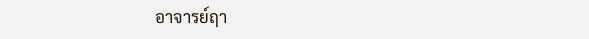อาจารย์ฤา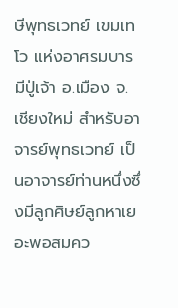ษีพุทธเวทย์ เขมเทโว แห่งอาศรมบารมีปู่เจ้า อ.เมือง จ.เชียงใหม่ สำหรับอาจารย์พุทธเวทย์ เป็นอาจารย์ท่านหนึ่งซึ่งมีลูกศิษย์ลูกหาเยอะพอสมคว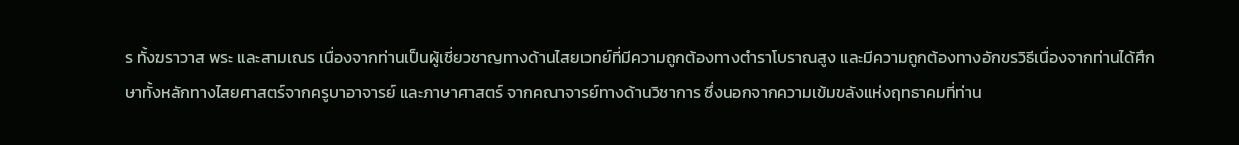ร ทั้งฆราวาส พระ และสามเณร เนื่องจากท่านเป็นผู้เชี่ยวชาญทางด้านไสยเวทย์ที่มีความถูกต้องทางตำราโบราณสูง และมีความถูกต้องทางอักขรวิธีเนื่องจากท่านได้ศึกษาทั้งหลักทางไสยศาสตร์จากครูบาอาจารย์ และภาษาศาสตร์ จากคณาจารย์ทางด้านวิชาการ ซึ่งนอกจากความเข้มขลังแห่งฤทธาคมที่ท่าน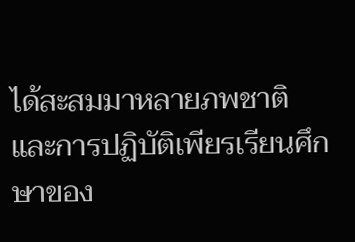ได้สะสมมาหลายภพชาติ และการปฏิบัติเพียรเรียนศึกษาของ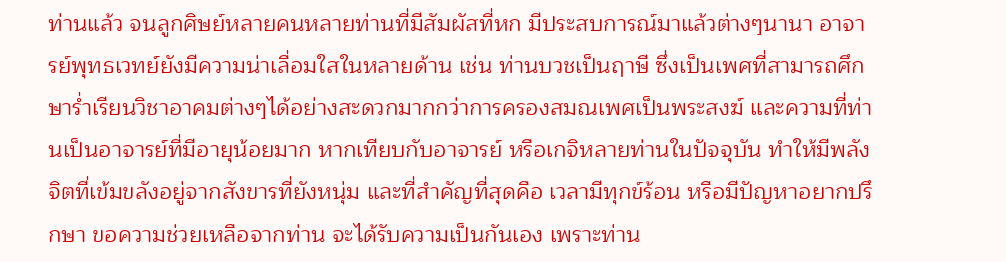ท่านแล้ว จนลูกศิษย์หลายคนหลายท่านที่มีสัมผัสที่หก มีประสบการณ์มาแล้วต่างๆนานา อาจารย์พุทธเวทย์ยังมีความน่าเลื่อมใสในหลายด้าน เช่น ท่านบวชเป็นฤาษี ซึ่งเป็นเพศที่สามารถศึกษาร่ำเรียนวิชาอาคมต่างๆได้อย่างสะดวกมากกว่าการครองสมณเพศเป็นพระสงฆ์ และความที่ท่านเป็นอาจารย์ที่มีอายุน้อยมาก หากเทียบกับอาจารย์ หรือเกจิหลายท่านในปัจจุบัน ทำให้มีพลังจิตที่เข้มขลังอยู่จากสังขารที่ยังหนุ่ม และที่สำคัญที่สุดคือ เวลามีทุกข์ร้อน หรือมีปัญหาอยากปรึกษา ขอความช่วยเหลือจากท่าน จะได้รับความเป็นกันเอง เพราะท่าน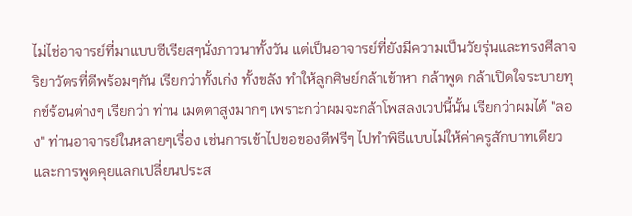ไม่ไช่อาจารย์ที่มาแบบซีเรียสๆนั่งภาวนาทั้งวัน แต่เป็นอาจารย์ที่ยังมีความเป็นวัยรุ่นและทรงศีลาจริยาวัตรที่ดีพร้อมๆกัน เรียกว่าทั้งเก่ง ทั้งขลัง ทำให้ลูกศิษย์กล้าเข้าหา กล้าพูด กล้าเปิดใจระบายทุกข์ร้อนต่างๆ เรียกว่า ท่าน เมตตาสูงมากๆ เพราะกว่าผมจะกล้าโพสลงเวปนี้นั้น เรียกว่าผมได้ "ลอง" ท่านอาจารย์ในหลายๆเรื่อง เช่นการเข้าไปขอของดีฟรีๆ ไปทำพิธีแบบไม่ให้ค่าครูสักบาทเดียว และการพูดคุยแลกเปลี่ยนประส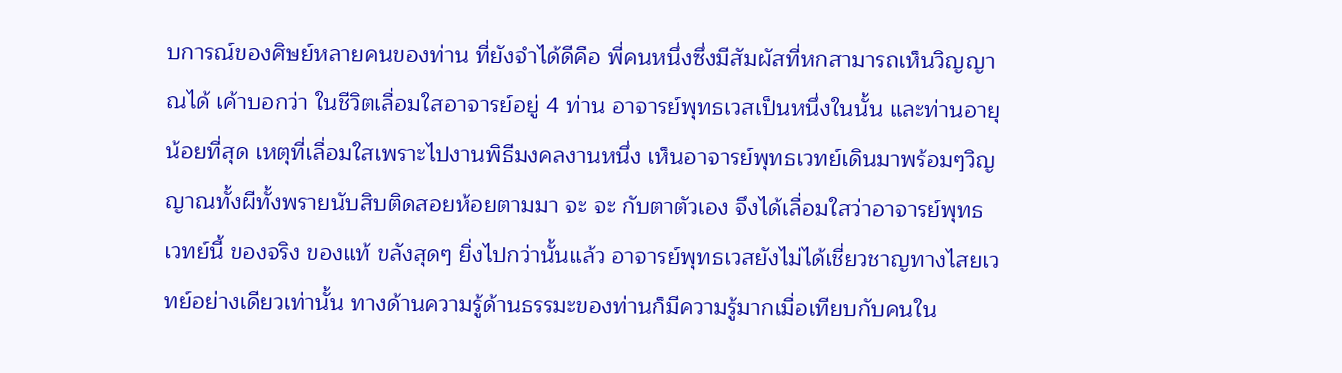บการณ์ของศิษย์หลายคนของท่าน ที่ยังจำได้ดีคือ พี่คนหนึ่งซึ่งมีสัมผัสที่หกสามารถเห็นวิญญาณได้ เค้าบอกว่า ในชีวิตเลื่อมใสอาจารย์อยู่ 4 ท่าน อาจารย์พุทธเวสเป็นหนึ่งในนั้น และท่านอายุน้อยที่สุด เหตุที่เลื่อมใสเพราะไปงานพิธีมงคลงานหนึ่ง เห็นอาจารย์พุทธเวทย์เดินมาพร้อมๆวิญญาณทั้งผีทั้งพรายนับสิบติดสอยห้อยตามมา จะ จะ กับตาตัวเอง จึงได้เลื่อมใสว่าอาจารย์พุทธเวทย์นี้ ของจริง ของแท้ ขลังสุดๆ ยิ่งไปกว่านั้นแล้ว อาจารย์พุทธเวสยังไม่ได้เชี่ยวชาญทางไสยเวทย์อย่างเดียวเท่านั้น ทางด้านความรู้ด้านธรรมะของท่านก็มีความรู้มากเมื่อเทียบกับคนใน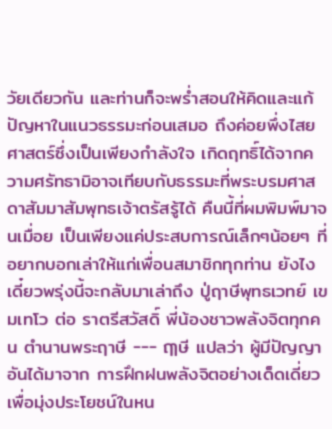วัยเดียวกัน และท่านก็จะพร่ำสอนให้คิดและแก้ปัญหาในแนวธรรมะก่อนเสมอ ถึงค่อยพึ่งไสยศาสตร์ซึ่งเป็นเพียงกำลังใจ เกิดฤทธิ์ได้จากความศรัทธามิอาจเทียบกับธรรมะที่พระบรมศาสดาสัมมาสัมพุทธเจ้าตรัสรู้ได้ คืนนี้ที่ผมพิมพ์มาจนเมื่อย เป็นเพียงแค่ประสบการณ์เล็กๆน้อยๆ ที่อยากบอกเล่าให้แก่เพื่อนสมาชิกทุกท่าน ยังไงเดี๋ยวพรุ่งนี้จะกลับมาเล่าถึง ปู่ฤาษีพุทธเวทย์ เขมเทโว ต่อ ราตรีสวัสดิ์ พี่น้องชาวพลังจิตทุกคน ตำนานพระฤาษี --- ฤๅษี แปลว่า ผู้มีปัญญาอันได้มาจาก การฝึกฝนพลังจิตอย่างเด็ดเดี่ยว เพื่อมุ่งประโยชน์ในหน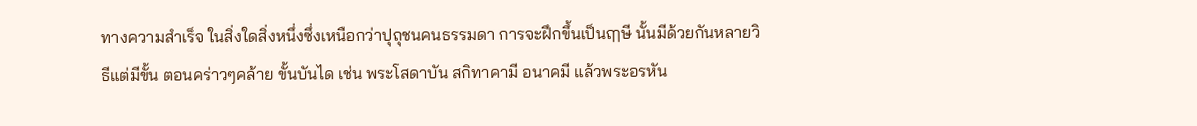ทางความสำเร็จ ในสิ่งใดสิ่งหนึ่งซึ่งเหนือกว่าปุถุชนคนธรรมดา การจะฝึกขึ้นเป็นฤๅษี นั้นมีด้วยกันหลายวิธีแต่มีขั้น ตอนคร่าวๆคล้าย ขั้นบันได เช่น พระโสดาบัน สกิทาคามี อนาคมี แล้วพระอรหัน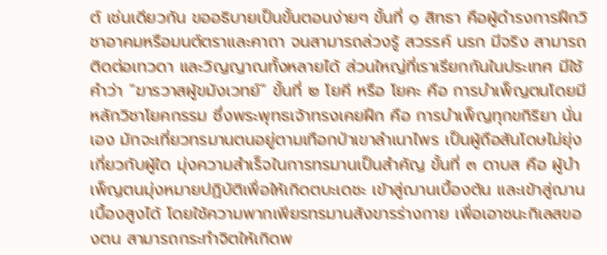ต์ เช่นเดียวกัน ขออธิบายเป็นขั้นตอนง่ายๆ ขั้นที่ ๑ สิทธา คือผู้ดำรงการฝึกวิชาอาคมหรือมนต์ตราและคาถา จนสามารถล่วงรู้ สวรรค์ นรก มีจริง สามารถติดต่อเทวดา และวิญญาณทั้งหลายได้ ส่วนใหญ่ที่เราเรียกกันในประเทศ มีใช้คำว่า “ฆารวาสผู้ขมังเวทย์” ขั้นที่ ๒ โยคี หรือ โยคะ คือ การบำเพ็ญตนโดยมีหลักวิชาโยคกรรม ซึ่งพระพุทธเจ้าทรงเคยฝึก คือ การบำเพ็ญทุกขกิริยา นั่นเอง มักจะเที่ยวทรมานตนอยู่ตามเทือกป่าเขาลำเนาไพร เป็นผู้ถือสันโดษไม่ยุ่งเกี่ยวกับผู้ใด มุ่งความสำเร็จในการทรมานเป็นสำคัญ ขั้นที่ ๓ ดาบส คือ ผู้บำเพ็ญตนมุ่งหมายปฏิบัติเพื่อให้เกิดตบะเดชะ เข้าสู่ฌานเบื้องต้น และเข้าสู่ฌานเบื้องสูงได้ โดยใช้ความพากเพียรทรมานสังขารร่างกาย เพื่อเอาชนะกิเลสของตน สามารถกระทำจิตให้เกิดพ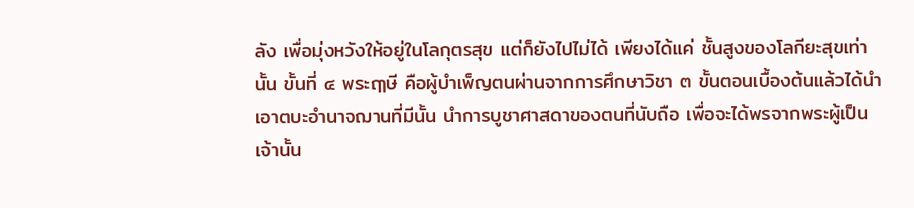ลัง เพื่อมุ่งหวังให้อยู่ในโลกุตรสุข แต่ก็ยังไปไม่ได้ เพียงได้แค่ ชั้นสูงของโลกียะสุขเท่านั้น ขั้นที่ ๔ พระฤๅษี คือผู้บำเพ็ญตนผ่านจากการศึกษาวิชา ๓ ขั้นตอนเบื้องต้นแล้วได้นำเอาตบะอำนาจฌานที่มีนั้น นำการบูชาศาสดาของตนที่นับถือ เพื่อจะได้พรจากพระผู้เป็นเจ้านั้น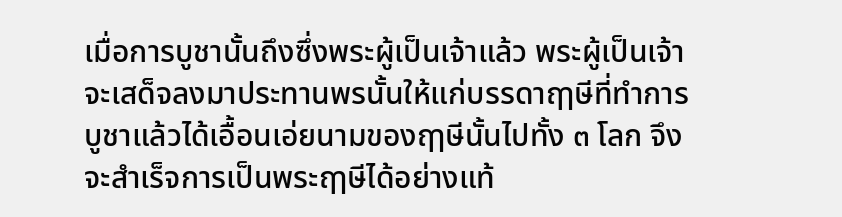เมื่อการบูชานั้นถึงซึ่งพระผู้เป็นเจ้าแล้ว พระผู้เป็นเจ้าจะเสด็จลงมาประทานพรนั้นให้แก่บรรดาฤๅษีที่ทำการบูชาแล้วได้เอื้อนเอ่ยนามของฤๅษีนั้นไปทั้ง ๓ โลก จึงจะสำเร็จการเป็นพระฤๅษีได้อย่างแท้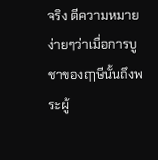จริง ตีความหมายง่ายๆว่าเมื่อการบูชาของฤๅษีนั้นถึงพระผู้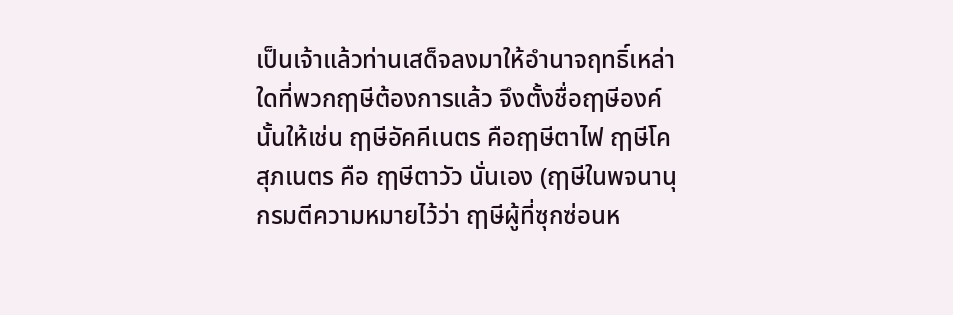เป็นเจ้าแล้วท่านเสด็จลงมาให้อำนาจฤทธิ์เหล่าใดที่พวกฤๅษีต้องการแล้ว จึงตั้งชื่อฤๅษีองค์นั้นให้เช่น ฤๅษีอัคคีเนตร คือฤๅษีตาไฟ ฤๅษีโคสุภเนตร คือ ฤๅษีตาวัว นั่นเอง (ฤๅษีในพจนานุกรมตีความหมายไว้ว่า ฤๅษีผู้ที่ซุกซ่อนห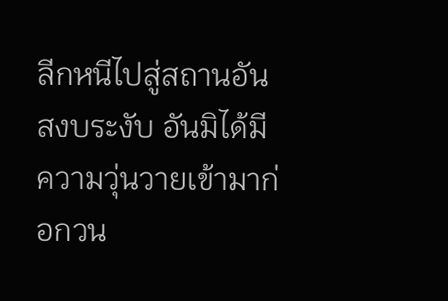ลีกหนีไปสู่สถานอันสงบระงับ อันมิได้มีความวุ่นวายเข้ามาก่อกวน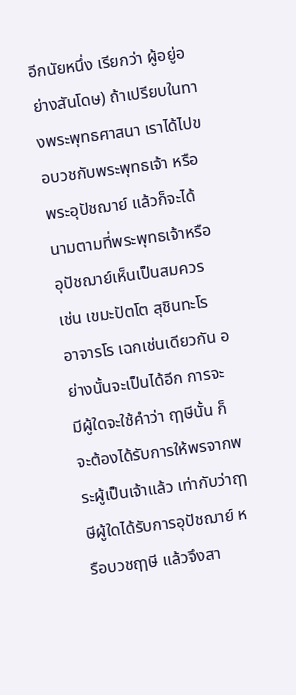อีกนัยหนึ่ง เรียกว่า ผู้อยู่อย่างสันโดษ) ถ้าเปรียบในทางพระพุทธศาสนา เราได้ไปขอบวชกับพระพุทธเจ้า หรือ พระอุปัชฌาย์ แล้วก็จะได้นามตามที่พระพุทธเจ้าหรืออุปัชฌาย์เห็นเป็นสมควร เช่น เขมะปัตโต สุชินทะโร อาจารโร เฉกเช่นเดียวกัน อย่างนั้นจะเป็นได้อีก การจะมีผู้ใดจะใช้คำว่า ฤๅษีนั้น ก็จะต้องได้รับการให้พรจากพระผู้เป็นเจ้าแล้ว เท่ากับว่าฤๅษีผู้ใดได้รับการอุปัชฌาย์ หรือบวชฤๅษี แล้วจึงสา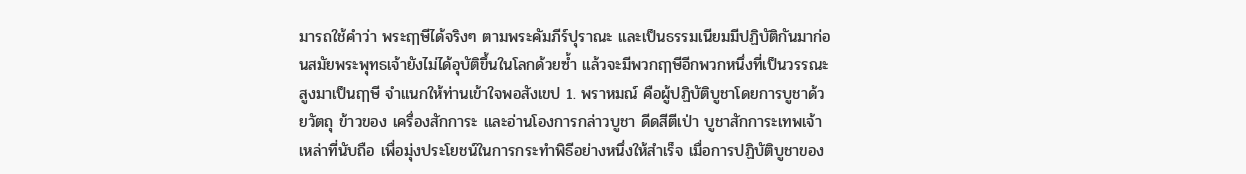มารถใช้คำว่า พระฤๅษีได้จริงๆ ตามพระคัมภีร์ปุราณะ และเป็นธรรมเนียมมีปฏิบัติกันมาก่อนสมัยพระพุทธเจ้ายังไม่ได้อุบัติขึ้นในโลกด้วยซ้ำ แล้วจะมีพวกฤๅษีอีกพวกหนึ่งที่เป็นวรรณะสูงมาเป็นฤๅษี จำแนกให้ท่านเข้าใจพอสังเขป 1. พราหมณ์ คือผู้ปฏิบัติบูชาโดยการบูชาด้วยวัตถุ ข้าวของ เครื่องสักการะ และอ่านโองการกล่าวบูชา ดีดสีตีเป่า บูชาสักการะเทพเจ้าเหล่าที่นับถือ เพื่อมุ่งประโยชน์ในการกระทำพิธีอย่างหนึ่งให้สำเร็จ เมื่อการปฏิบัติบูชาของ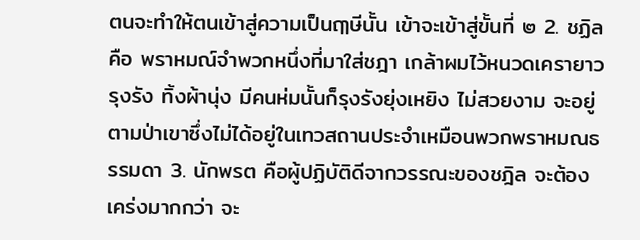ตนจะทำให้ตนเข้าสู่ความเป็นฤๅษีนั้น เข้าจะเข้าสู่ขั้นที่ ๒ 2. ชฏิล คือ พราหมณ์จำพวกหนึ่งที่มาใส่ชฎา เกล้าผมไว้หนวดเครายาวรุงรัง ทิ้งผ้านุ่ง มีคนห่มนั้นก็รุงรังยุ่งเหยิง ไม่สวยงาม จะอยู่ตามป่าเขาซึ่งไม่ได้อยู่ในเทวสถานประจำเหมือนพวกพราหมณธรรมดา 3. นักพรต คือผู้ปฏิบัติดีจากวรรณะของชฎิล จะต้องเคร่งมากกว่า จะ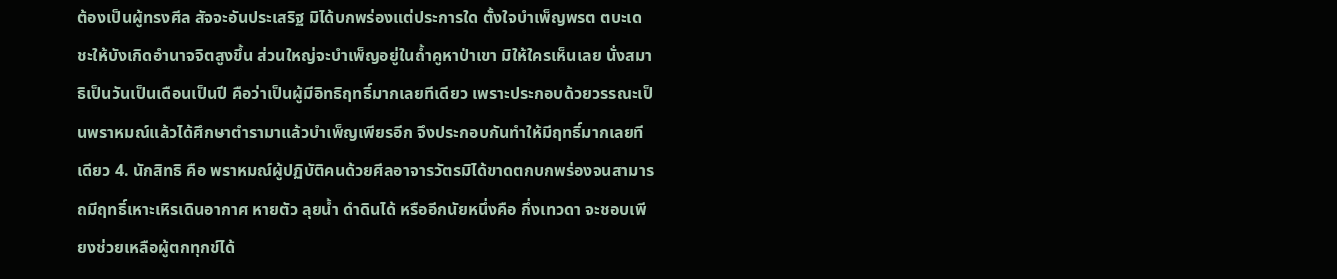ต้องเป็นผู้ทรงศีล สัจจะอันประเสริฐ มิได้บกพร่องแต่ประการใด ตั้งใจบำเพ็ญพรต ตบะเดชะให้บังเกิดอำนาจจิตสูงขึ้น ส่วนใหญ่จะบำเพ็ญอยู่ในถ้ำคูหาป่าเขา มิให้ใครเห็นเลย นั่งสมาธิเป็นวันเป็นเดือนเป็นปี คือว่าเป็นผู้มีอิทธิฤทธิ์มากเลยทีเดียว เพราะประกอบด้วยวรรณะเป็นพราหมณ์แล้วได้ศึกษาตำรามาแล้วบำเพ็ญเพียรอีก จึงประกอบกันทำให้มีฤทธิ์มากเลยทีเดียว 4. นักสิทธิ คือ พราหมณ์ผู้ปฏิบัติคนด้วยศีลอาจารวัตรมิได้ขาดตกบกพร่องจนสามารถมีฤทธิ์เหาะเหิรเดินอากาศ หายตัว ลุยน้ำ ดำดินได้ หรืออีกนัยหนึ่งคือ กึ่งเทวดา จะชอบเพียงช่วยเหลือผู้ตกทุกข์ได้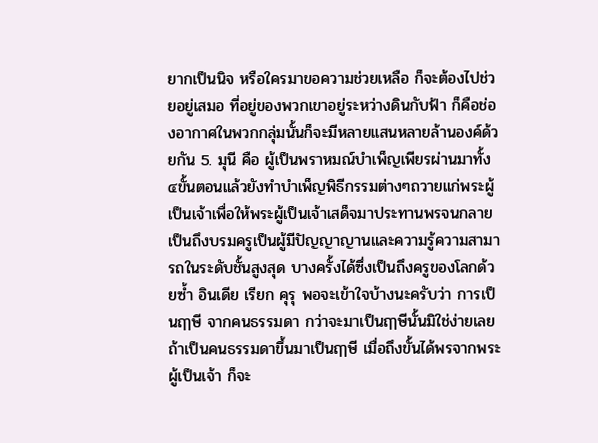ยากเป็นนิจ หรือใครมาขอความช่วยเหลือ ก็จะต้องไปช่วยอยู่เสมอ ที่อยู่ของพวกเขาอยู่ระหว่างดินกับฟ้า ก็คือช่องอากาศในพวกกลุ่มนั้นก็จะมีหลายแสนหลายล้านองค์ด้วยกัน 5. มุนี คือ ผู้เป็นพราหมณ์บำเพ็ญเพียรผ่านมาทั้ง ๔ขั้นตอนแล้วยังทำบำเพ็ญพิธีกรรมต่างๆถวายแก่พระผู้เป็นเจ้าเพื่อให้พระผู้เป็นเจ้าเสด็จมาประทานพรจนกลายเป็นถึงบรมครูเป็นผู้มีปัญญาญานและความรู้ความสามารถในระดับชั้นสูงสุด บางครั้งได้ซึ่งเป็นถึงครูของโลกด้วยซ้ำ อินเดีย เรียก คุรุ พอจะเข้าใจบ้างนะครับว่า การเป็นฤๅษี จากคนธรรมดา กว่าจะมาเป็นฤๅษีนั้นมิใช่ง่ายเลย ถ้าเป็นคนธรรมดาขึ้นมาเป็นฤๅษี เมื่อถึงขั้นได้พรจากพระผู้เป็นเจ้า ก็จะ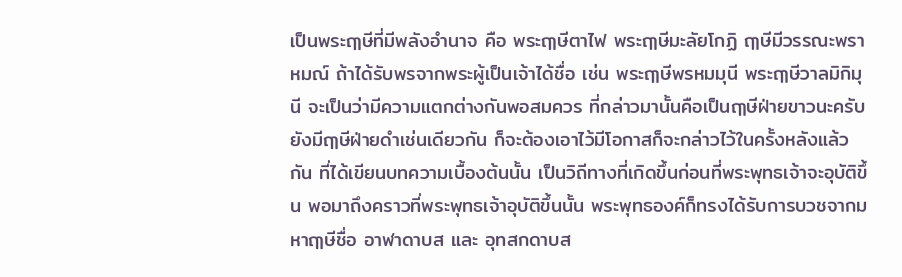เป็นพระฤๅษีที่มีพลังอำนาจ คือ พระฤๅษีตาไฟ พระฤๅษีมะลัยโกฏิ ฤๅษีมีวรรณะพราหมณ์ ถ้าได้รับพรจากพระผู้เป็นเจ้าได้ชื่อ เช่น พระฤๅษีพรหมมุนี พระฤๅษีวาลมิกิมุนี จะเป็นว่ามีความแตกต่างกันพอสมควร ที่กล่าวมานั้นคือเป็นฤๅษีฝ่ายขาวนะครับ ยังมีฤๅษีฝ่ายดำเช่นเดียวกัน ก็จะต้องเอาไว้มีโอกาสก็จะกล่าวไว้ในครั้งหลังแล้วกัน ที่ได้เขียนบทความเบื้องต้นนั้น เป็นวิถีทางที่เกิดขึ้นก่อนที่พระพุทธเจ้าจะอุบัติขึ้น พอมาถึงคราวที่พระพุทธเจ้าอุบัติขึ้นนั้น พระพุทธองค์ก็ทรงได้รับการบวชจากมหาฤๅษีชื่อ อาฬาดาบส และ อุทสกดาบส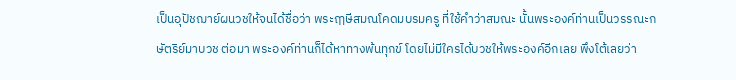เป็นอุปัชฌาย์ผนวชให้จนได้ชื่อว่า พระฤๅษีสมณโคดมบรมครู ที่ใช้คำว่าสมณะ นั้นพระองค์ท่านเป็นวรรณะกษัตริย์มาบวช ต่อมา พระองค์ท่านก็ได้หาทางพ้นทุกข์ โดยไม่มีใครได้บวชให้พระองค์อีกเลย พึงโต้เลยว่า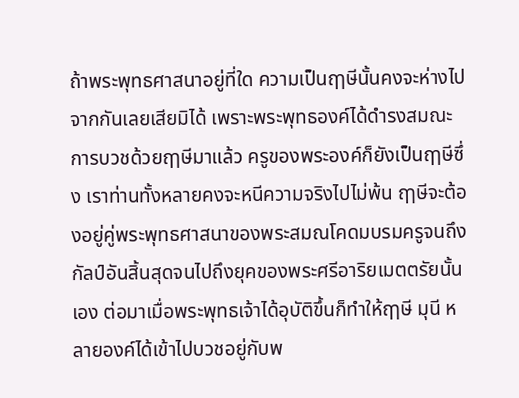ถ้าพระพุทธศาสนาอยู่ที่ใด ความเป็นฤๅษีนั้นคงจะห่างไปจากกันเลยเสียมิได้ เพราะพระพุทธองค์ได้ดำรงสมณะการบวชด้วยฤๅษีมาแล้ว ครูของพระองค์ก็ยังเป็นฤๅษีซึ่ง เราท่านทั้งหลายคงจะหนีความจริงไปไม่พ้น ฤๅษีจะต้องอยู่คู่พระพุทธศาสนาของพระสมณโคดมบรมครูจนถึงกัลป์อันสิ้นสุดจนไปถึงยุคของพระศรีอาริยเมตตรัยนั้นเอง ต่อมาเมื่อพระพุทธเจ้าได้อุบัติขึ้นก็ทำให้ฤๅษี มุนี หลายองค์ได้เข้าไปบวชอยู่กับพ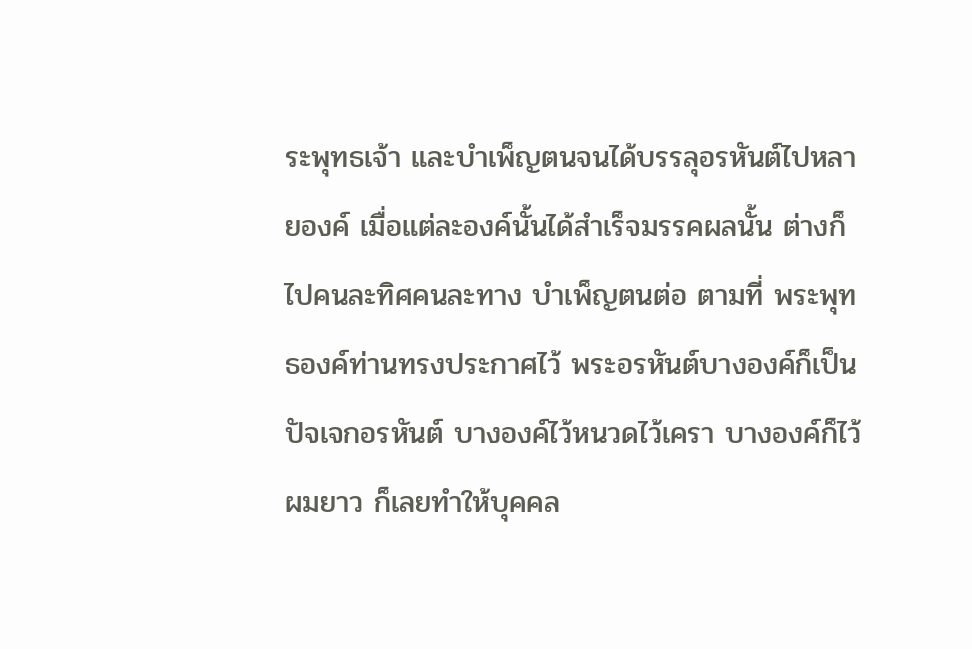ระพุทธเจ้า และบำเพ็ญตนจนได้บรรลุอรหันต์ไปหลายองค์ เมื่อแต่ละองค์นั้นได้สำเร็จมรรคผลนั้น ต่างก็ไปคนละทิศคนละทาง บำเพ็ญตนต่อ ตามที่ พระพุทธองค์ท่านทรงประกาศไว้ พระอรหันต์บางองค์ก็เป็นปัจเจกอรหันต์ บางองค์ไว้หนวดไว้เครา บางองค์ก็ไว้ผมยาว ก็เลยทำให้บุคคล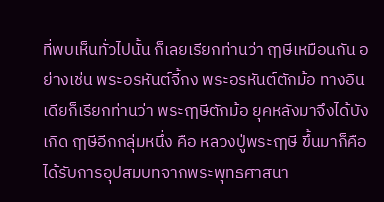ที่พบเห็นทั่วไปนั้น ก็เลยเรียกท่านว่า ฤๅษีเหมือนกัน อย่างเช่น พระอรหันต์จี้กง พระอรหันต์ตักม้อ ทางอินเดียก็เรียกท่านว่า พระฤๅษีตักม้อ ยุคหลังมาจึงได้บังเกิด ฤๅษีอีกกลุ่มหนึ่ง คือ หลวงปู่พระฤๅษี ขึ้นมาก็คือได้รับการอุปสมบทจากพระพุทธศาสนา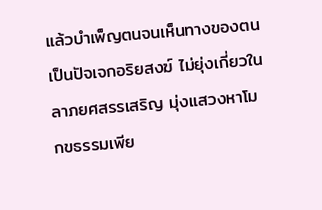แล้วบำเพ็ญตนจนเห็นทางของตนเป็นปัจเจกอริยสงฆ์ ไม่ยุ่งเกี่ยวในลาภยศสรรเสริญ มุ่งแสวงหาโมกขธรรมเพีย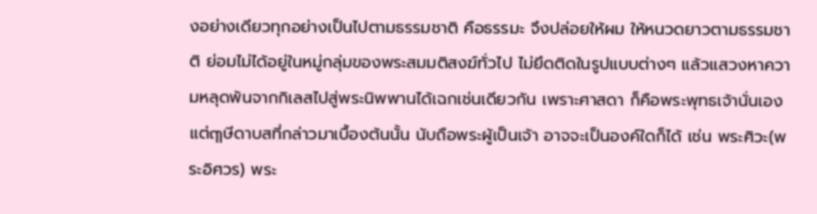งอย่างเดียวทุกอย่างเป็นไปตามธรรมชาติ คือธรรมะ จึงปล่อยให้ผม ให้หนวดยาวตามธรรมชาติ ย่อมไม่ได้อยู่ในหมู่กลุ่มของพระสมมติสงฆ์ทั่วไป ไม่ยึดติดในรูปแบบต่างๆ แล้วแสวงหาความหลุดพ้นจากกิเลสไปสู่พระนิพพานได้เฉกเช่นเดียวกัน เพราะศาสดา ก็คือพระพุทธเจ้านั่นเอง แต่ฤๅษีดาบสที่กล่าวมาเบื้องต้นนั้น นับถือพระผู้เป็นเจ้า อาจจะเป็นองค์ใดก็ได้ เช่น พระศิวะ(พระอิศวร) พระ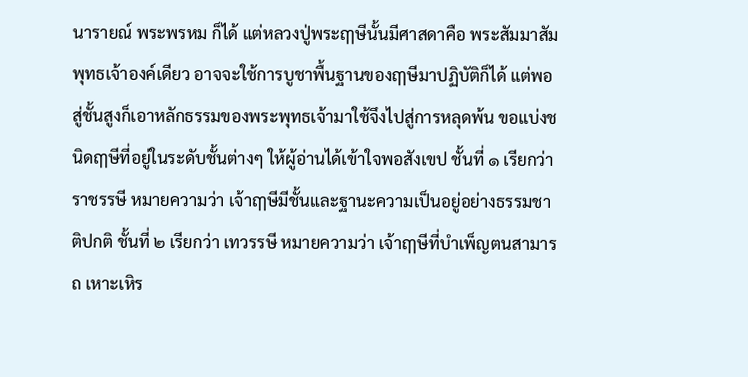นารายณ์ พระพรหม ก็ได้ แต่หลวงปู่พระฤๅษีนั้นมีศาสดาคือ พระสัมมาสัมพุทธเจ้าองค์เดียว อาจจะใช้การบูชาพื้นฐานของฤๅษีมาปฏิบัติก็ได้ แต่พอสู่ชั้นสูงก็เอาหลักธรรมของพระพุทธเจ้ามาใช้จึงไปสู่การหลุดพ้น ขอแบ่งชนิดฤๅษีที่อยู่ในระดับชั้นต่างๆ ให้ผู้อ่านได้เข้าใจพอสังเขป ชั้นที่ ๑ เรียกว่า ราชรรษี หมายความว่า เจ้าฤๅษีมีชั้นและฐานะความเป็นอยู่อย่างธรรมชาติปกติ ชั้นที่ ๒ เรียกว่า เทวรรษี หมายความว่า เจ้าฤๅษีที่บำเพ็ญตนสามารถ เหาะเหิร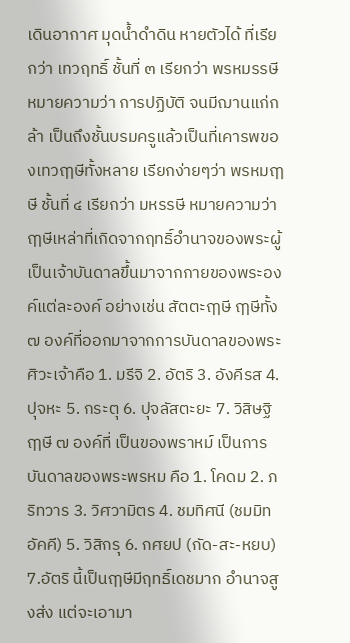เดินอากาศ มุดน้ำดำดิน หายตัวได้ ที่เรียกว่า เทวฤทธิ์ ชั้นที่ ๓ เรียกว่า พรหมรรษี หมายความว่า การปฏิบัติ จนมีฌานแก่กล้า เป็นถึงชั้นบรมครูแล้วเป็นที่เคารพของเทวฤๅษีทั้งหลาย เรียกง่ายๆว่า พรหมฤๅษี ชั้นที่ ๔ เรียกว่า มหรรษี หมายความว่า ฤๅษีเหล่าที่เกิดจากฤทธิ์อำนาจของพระผู้เป็นเจ้าบันดาลขึ้นมาจากกายของพระองค์แต่ละองค์ อย่างเช่น สัตตะฤๅษี ฤๅษีทั้ง ๗ องค์ที่ออกมาจากการบันดาลของพระศิวะเจ้าคือ 1. มรีจิ 2. อัตริ 3. อังคีรส 4.ปุจหะ 5. กระตุ 6. ปุจลัสตะยะ 7. วิสิษฐิ ฤๅษี ๗ องค์ที่ เป็นของพราหม์ เป็นการบันดาลของพระพรหม คือ 1. โคดม 2. ภริทวาร 3. วิศวามิตร 4. ชมทิศนี (ชมมิทอัคคี) 5. วิสิกรุ 6. กศยป (กัด-สะ-หยบ) 7.อัตริ นี้เป็นฤๅษีมีฤทธิ์เดชมาก อำนาจสูงส่ง แต่จะเอามา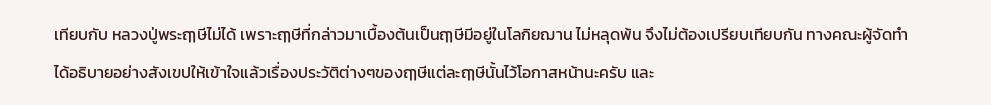เทียบกับ หลวงปู่พระฤๅษีไม่ได้ เพราะฤๅษีที่กล่าวมาเบื้องต้นเป็นฤๅษีมีอยู่ในโลกิยฌาน ไม่หลุดพ้น จึงไม่ต้องเปรียบเทียบกัน ทางคณะผู้จัดทำได้อธิบายอย่างสังเขปให้เข้าใจแล้วเรื่องประวัติต่างๆของฤๅษีแต่ละฤๅษีนั้นไว้โอกาสหน้านะครับ และ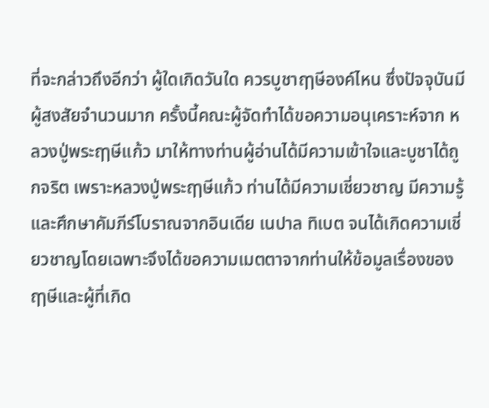ที่จะกล่าวถึงอีกว่า ผู้ใดเกิดวันใด ควรบูชาฤๅษีองค์ไหน ซึ่งปัจจุบันมีผู้สงสัยจำนวนมาก ครั้งนี้คณะผู้จัดทำได้ขอความอนุเคราะห์จาก หลวงปู่พระฤๅษีแก้ว มาให้ทางท่านผู้อ่านได้มีความเข้าใจและบูชาได้ถูกจริต เพราะหลวงปู่พระฤๅษีแก้ว ท่านได้มีความเชี่ยวชาญ มีความรู้และศึกษาคัมภีร์โบราณจากอินเดีย เนปาล ทิเบต จนได้เกิดความเชี่ยวชาญโดยเฉพาะจึงได้ขอความเมตตาจากท่านให้ข้อมูลเรื่องของฤๅษีและผู้ที่เกิด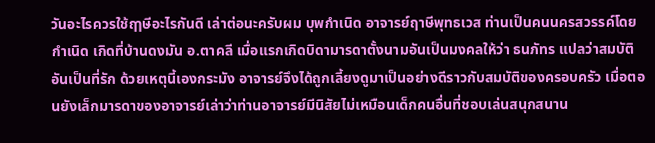วันอะไรควรใช้ฤๅษีอะไรกันดี เล่าต่อนะครับผม บุพกำเนิด อาจารย์ฤาษีพุทธเวส ท่านเป็นคนนครสวรรค์โดยกำเนิด เกิดที่บ้านดงมัน อ.ตาคลี เมื่อแรกเกิดบิดามารดาตั้งนามอันเป็นมงคลให้ว่า ธนภัทร แปลว่าสมบัติอันเป็นที่รัก ด้วยเหตุนี้เองกระมัง อาจารย์จึงได้ถูกเลี้ยงดูมาเป็นอย่างดีราวกับสมบัติของครอบครัว เมื่อตอนยังเล็กมารดาของอาจารย์เล่าว่าท่านอาจารย์มีนิสัยไม่เหมือนเด็กคนอื่นที่ชอบเล่นสนุกสนาน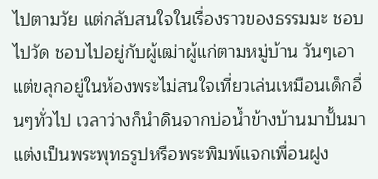ไปตามวัย แต่กลับสนใจในเรื่องราวของธรรมมะ ชอบไปวัด ชอบไปอยู่กับผู้เฒ่าผู้แก่ตามหมู่บ้าน วันๆเอาแต่ขลุกอยู่ในห้องพระไม่สนใจเที่ยวเล่นเหมือนเด็กอื่นๆทั่วไป เวลาว่างก็นำดินจากบ่อน้ำข้างบ้านมาปั้นมาแต่งเป็นพระพุทธรูปหรือพระพิมพ์แจกเพื่อนฝูง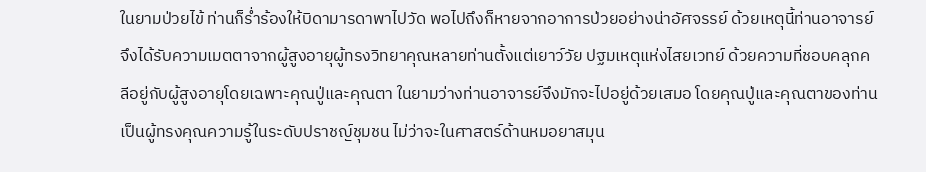ในยามป่วยไข้ ท่านก็ร่ำร้องให้บิดามารดาพาไปวัด พอไปถึงก็หายจากอาการป่วยอย่างน่าอัศจรรย์ ด้วยเหตุนี้ท่านอาจารย์จึงได้รับความเมตตาจากผู้สูงอายุผู้ทรงวิทยาคุณหลายท่านตั้งแต่เยาว์วัย ปฐมเหตุแห่งไสยเวทย์ ด้วยความที่ชอบคลุกคลีอยู่กับผู้สูงอายุโดยเฉพาะคุณปู่และคุณตา ในยามว่างท่านอาจารย์จึงมักจะไปอยู่ด้วยเสมอ โดยคุณปู่และคุณตาของท่านเป็นผู้ทรงคุณความรู้ในระดับปราชญ์ชุมชน ไม่ว่าจะในศาสตร์ด้านหมอยาสมุน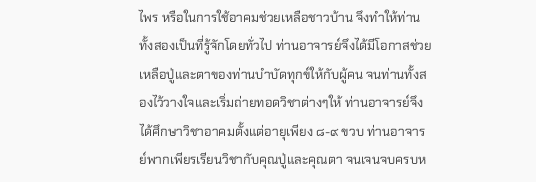ไพร หรือในการใช้อาคมช่วยเหลือชาวบ้าน จึงทำให้ท่านทั้งสองเป็นที่รู้จักโดยทั่วไป ท่านอาจารย์จึงได้มีโอกาสช่วยเหลือปู่และตาของท่านบำบัดทุกข์ให้กับผู้คน จนท่านทั้งสองไว้วางใจและเริ่มถ่ายทอดวิชาต่างๆให้ ท่านอาจารย์จึงได้ศึกษาวิชาอาคมตั้งแต่อายุเพียง ๘-๙ ขวบ ท่านอาจารย์พากเพียรเรียนวิชากับคุณปู่และคุณตา จนเจนจบครบห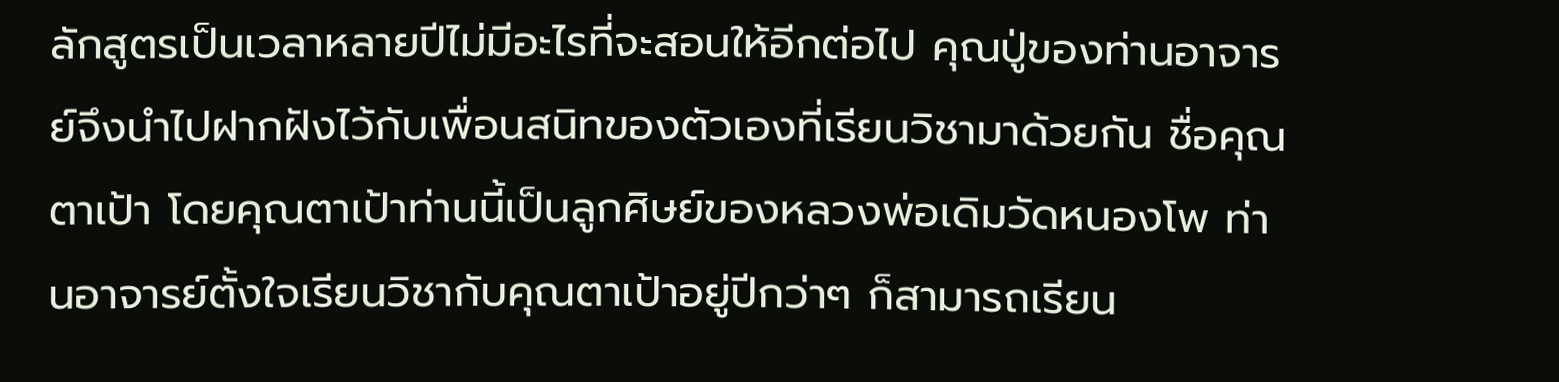ลักสูตรเป็นเวลาหลายปีไม่มีอะไรที่จะสอนให้อีกต่อไป คุณปู่ของท่านอาจารย์จึงนำไปฝากฝังไว้กับเพื่อนสนิทของตัวเองที่เรียนวิชามาด้วยกัน ชื่อคุณตาเป้า โดยคุณตาเป้าท่านนี้เป็นลูกศิษย์ของหลวงพ่อเดิมวัดหนองโพ ท่านอาจารย์ตั้งใจเรียนวิชากับคุณตาเป้าอยู่ปีกว่าๆ ก็สามารถเรียน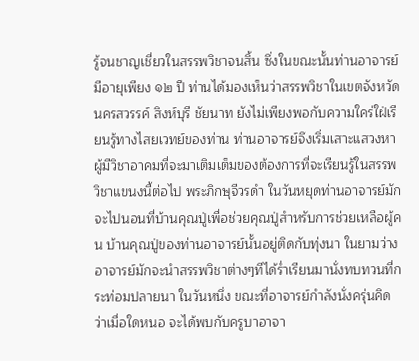รู้จนชาญเชี่ยวในสรรพวิชาจนสิ้น ซึ่งในขณะนั้นท่านอาจารย์มีอายุเพียง ๑๒ ปี ท่านได้มองเห็นว่าสรรพวิชาในเขตจังหวัดนครสวรรค์ สิงห์บุรี ชัยนาท ยังไม่เพียงพอกับความใคร่ใฝ่เรียนรู้ทางไสยเวทย์ของท่าน ท่านอาจารย์จึงเริ่มเสาะแสวงหาผู้มีวิชาอาคมที่จะมาเติมเต็มของต้องการที่จะเรียนรู้ในสรรพวิชาแขนงนี้ต่อไป พระภิกษุจีวรดำ ในวันหยุดท่านอาจารย์มักจะไปนอนที่บ้านคุณปู่เพื่อช่วยคุณปู่สำหรับการช่วยเหลือผู้คน บ้านคุณปู่ของท่านอาจารย์นั้นอยู่ติดกับทุ่งนา ในยามว่างอาจารย์มักจะนำสรรพวิชาต่างๆทีได้ร่ำเรียนมานั่งทบทวนที่กระท่อมปลายนา ในวันหนึ่ง ขณะที่อาจารย์กำลังนั่งครุ่นคิดว่าเมื่อใดหนอ จะได้พบกับครูบาอาจา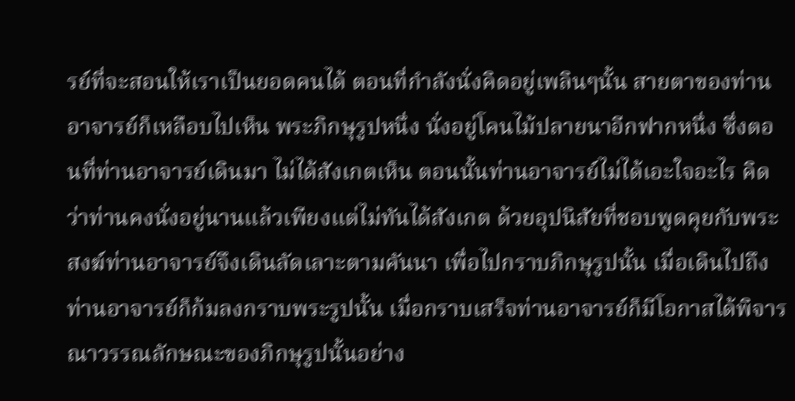รย์ที่จะสอนให้เราเป็นยอดคนได้ ตอนที่กำลังนั่งคิดอยู่เพลินๆนั้น สายตาของท่านอาจารย์ก็เหลือบไปเห็น พระภิกษุรูปหนึ่ง นั่งอยู่โคนไม้ปลายนาอีกฟากหนึ่ง ซึ่งตอนที่ท่านอาจารย์เดินมา ไม่ได้สังเกตเห็น ตอนนั้นท่านอาจารย์ไม่ได้เอะใจอะไร คิดว่าท่านคงนั่งอยู่นานแล้วเพียงแต่ไม่ทันได้สังเกต ด้วยอุปนิสัยที่ชอบพูดคุยกับพระสงฆ์ท่านอาจารย์จึงเดินลัดเลาะตามคันนา เพื่อไปกราบภิกษุรูปนั้น เมื่อเดินไปถึงท่านอาจารย์ก็ก้มลงกราบพระรูปนั้น เมื่อกราบเสร็จท่านอาจารย์ก็มีโอกาสได้พิจารณาวรรณลักษณะของภิกษุรูปนั้นอย่าง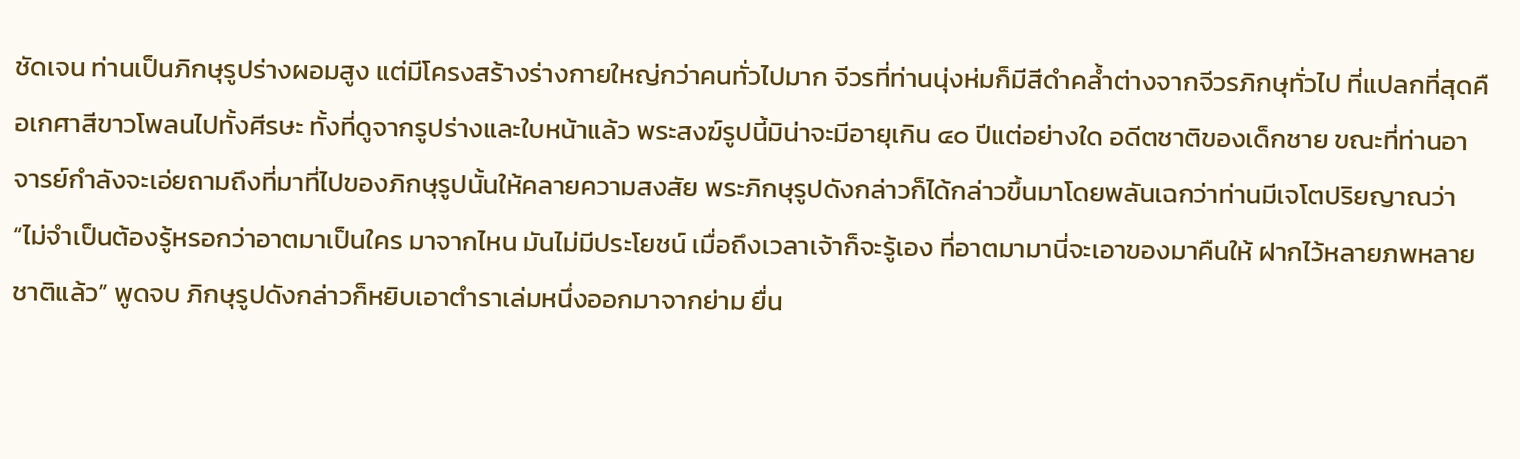ชัดเจน ท่านเป็นภิกษุรูปร่างผอมสูง แต่มีโครงสร้างร่างกายใหญ่กว่าคนทั่วไปมาก จีวรที่ท่านนุ่งห่มก็มีสีดำคล้ำต่างจากจีวรภิกษุทั่วไป ที่แปลกที่สุดคือเกศาสีขาวโพลนไปทั้งศีรษะ ทั้งที่ดูจากรูปร่างและใบหน้าแล้ว พระสงฆ์รูปนี้มิน่าจะมีอายุเกิน ๔๐ ปีแต่อย่างใด อดีตชาติของเด็กชาย ขณะที่ท่านอาจารย์กำลังจะเอ่ยถามถึงที่มาที่ไปของภิกษุรูปนั้นให้คลายความสงสัย พระภิกษุรูปดังกล่าวก็ได้กล่าวขึ้นมาโดยพลันเฉกว่าท่านมีเจโตปริยญาณว่า “ไม่จำเป็นต้องรู้หรอกว่าอาตมาเป็นใคร มาจากไหน มันไม่มีประโยชน์ เมื่อถึงเวลาเจ้าก็จะรู้เอง ที่อาตมามานี่จะเอาของมาคืนให้ ฝากไว้หลายภพหลายชาติแล้ว” พูดจบ ภิกษุรูปดังกล่าวก็หยิบเอาตำราเล่มหนึ่งออกมาจากย่าม ยื่น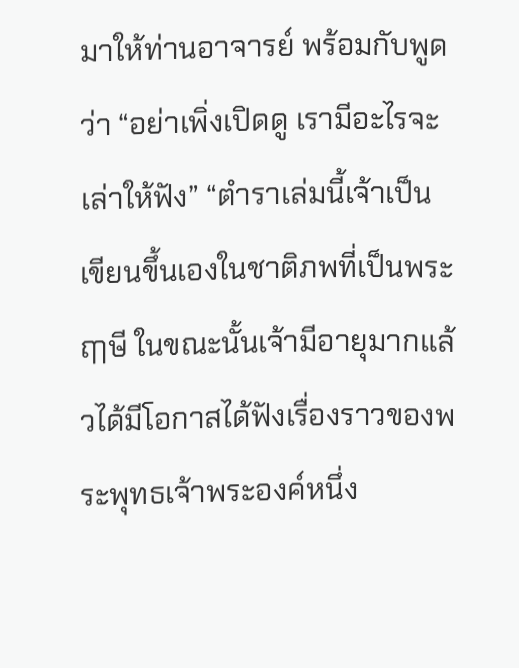มาให้ท่านอาจารย์ พร้อมกับพูดว่า “อย่าเพิ่งเปิดดู เรามีอะไรจะเล่าให้ฟัง” “ตำราเล่มนี้เจ้าเป็นเขียนขึ้นเองในชาติภพที่เป็นพระฤๅษี ในขณะนั้นเจ้ามีอายุมากแล้วได้มีโอกาสได้ฟังเรื่องราวของพระพุทธเจ้าพระองค์หนึ่ง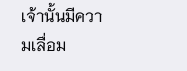เจ้านั้นมีความเลื่อม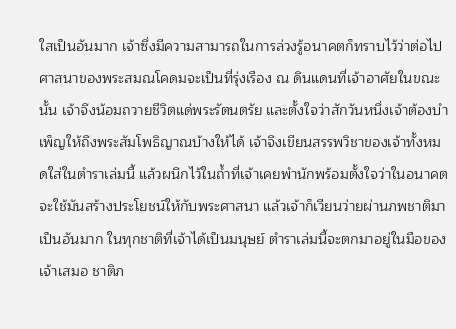ใสเป็นอันมาก เจ้าซึ่งมีความสามารถในการล่วงรู้อนาคตก็ทราบไว้ว่าต่อไปศาสนาของพระสมณโคดมจะเป็นที่รุ่งเรือง ณ ดินแดนที่เจ้าอาศัยในขณะนั้น เจ้าจึงน้อมถวายชีวิตแด่พระรัตนตรัย และตั้งใจว่าสักวันหนึ่งเจ้าต้องบำเพ็ญให้ถึงพระสัมโพธิญาณบ้างให้ได้ เจ้าจึงเขียนสรรพวิชาของเจ้าทั้งหมดใส่ในตำราเล่มนี้ แล้วผนึกไว้ในถ้ำที่เจ้าเคยพำนักพร้อมตั้งใจว่าในอนาคตจะใช้มันสร้างประโยชน์ให้กับพระศาสนา แล้วเจ้าก็เวียนว่ายผ่านภพชาติมาเป็นอันมาก ในทุกชาติที่เจ้าได้เป็นมนุษย์ ตำราเล่มนี้จะตกมาอยู่ในมือของเจ้าเสมอ ชาติภ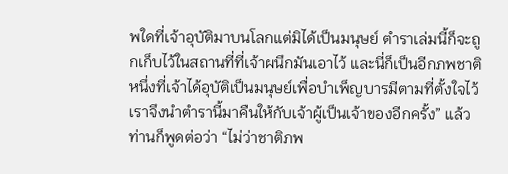พใดที่เจ้าอุบัติมาบนโลกแต่มิได้เป็นมนุษย์ ตำราเล่มนี้ก็จะถูกเก็บไว้ในสถานที่ที่เจ้าผนึกมันเอาไว้ และนี่ก็เป็นอีกภพชาติหนึ่งที่เจ้าได้อุบัติเป็นมนุษย์เพื่อบำเพ็ญบารมีตามที่ตั้งใจไว้ เราจึงนำตำรานี้มาคืนให้กับเจ้าผู้เป็นเจ้าของอีกครั้ง” แล้วท่านก็พูดต่อว่า “ไม่ว่าชาติภพ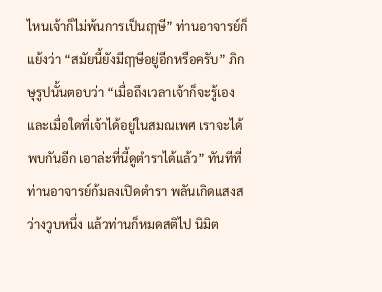ไหนเจ้าก็ไม่พ้นการเป็นฤๅษี” ท่านอาจารย์ก็แย้งว่า “สมัยนี้ยังมีฤๅษีอยู่อีกหรือครับ” ภิกษุรูปนั้นตอบว่า “เมื่อถึงเวลาเจ้าก็จะรู้เอง และเมื่อใดที่เจ้าได้อยู่ในสมณเพศ เราจะได้พบกันอีก เอาล่ะที่นี้ดูตำราได้แล้ว” ทันทีที่ท่านอาจารย์ก้มลงเปิดตำรา พลันเกิดแสงสว่างวูบหนึ่ง แล้วท่านก็หมดสติไป นิมิต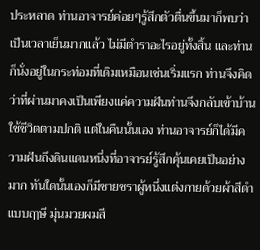ประหลาด ท่านอาจารย์ค่อยๆรู้สึกตัวตื่นขึ้นมาก็พบว่าเป็นเวลาเย็นมากแล้ว ไม่มีตำราอะไรอยู่ทั้งสิ้น และท่านก็นั่งอยู่ในกระท่อมที่เดิมเหมือนเช่นเริ่มแรก ท่านจึงคิดว่าที่ผ่านมาคงเป็นเพียงแค่ความฝันท่านจึงกลับเข้าบ้านใช้ชีวิตตามปกติ แต่ในคืนนั้นเอง ท่านอาจารย์ก็ได้มีความฝันถึงดินแดนหนึ่งที่อาจารย์รู้สึกคุ้นเคยเป็นอย่างมาก ทันใดนั้นเองก็มีชายชราผู้หนึ่งแต่งกายด้วยผ้าสีดำแบบฤๅษี มุ่นมวยผมสี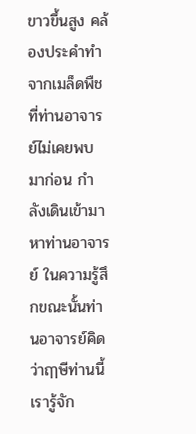ขาวขึ้นสูง คล้องประคำทำจากเมล็ดพืชที่ท่านอาจารย์ไม่เคยพบมาก่อน กำลังเดินเข้ามาหาท่านอาจารย์ ในความรู้สึกขณะนั้นท่านอาจารย์คิดว่าฤๅษีท่านนี้เรารู้จัก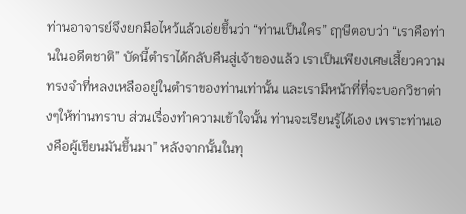ท่านอาจารย์จึงยกมือไหว้แล้วเอ่ยขึ้นว่า “ท่านเป็นใคร” ฤๅษีตอบว่า “เราคือท่านในอดีตชาติ” บัดนี้ตำราได้กลับคืนสู่เจ้าของแล้ว เราเป็นเพียงเศษเสี้ยวความทรงจำที่หลงเหลืออยู่ในตำราของท่านเท่านั้น และเรามีหน้าที่ที่จะบอกวิชาต่างๆให้ท่านทราบ ส่วนเรื่องทำความเข้าใจนั้น ท่านจะเรียนรู้ได้เอง เพราะท่านเองคือผู้เขียนมันขึ้นมา” หลังจากนั้นในทุ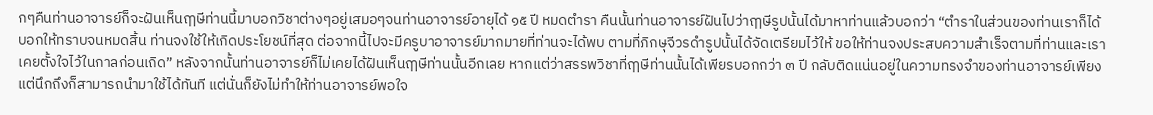กๆคืนท่านอาจารย์ก็จะฝันเห็นฤๅษีท่านนี้มาบอกวิชาต่างๆอยู่เสมอๆจนท่านอาจารย์อายุได้ ๑๕ ปี หมดตำรา คืนนั้นท่านอาจารย์ฝันไปว่าฤๅษีรูปนั้นได้มาหาท่านแล้วบอกว่า “ตำราในส่วนของท่านเราก็ได้บอกให้ทราบจนหมดสิ้น ท่านจงใช้ให้เกิดประโยชน์ที่สุด ต่อจากนี้ไปจะมีครูบาอาจารย์มากมายที่ท่านจะได้พบ ตามที่ภิกษุจีวรดำรูปนั้นได้จัดเตรียมไว้ให้ ขอให้ท่านจงประสบความสำเร็จตามที่ท่านและเราเคยตั้งใจไว้ในกาลก่อนเถิด” หลังจากนั้นท่านอาจารย์ก็ไม่เคยได้ฝันเห็นฤๅษีท่านนั้นอีกเลย หากแต่ว่าสรรพวิชาที่ฤๅษีท่านนั้นได้เพียรบอกกว่า ๓ ปี กลับติดแน่นอยู่ในความทรงจำของท่านอาจารย์เพียงแต่นึกถึงก็สามารถนำมาใช้ได้ทันที แต่นั่นก็ยังไม่ทำให้ท่านอาจารย์พอใจ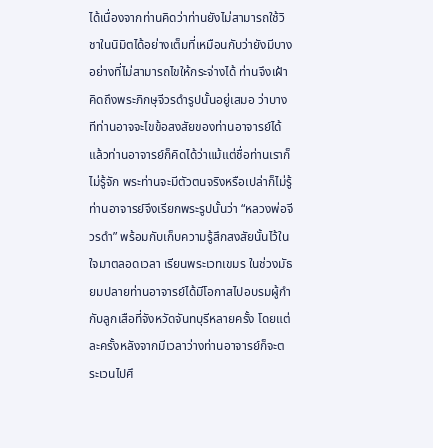ได้เนื่องจากท่านคิดว่าท่านยังไม่สามารถใช้วิชาในนิมิตได้อย่างเต็มที่เหมือนกับว่ายังมีบางอย่างที่ไม่สามารถไขให้กระจ่างได้ ท่านจึงเฝ้าคิดถึงพระภิกษุจีวรดำรูปนั้นอยู่เสมอ ว่าบางทีท่านอาจจะไขข้อสงสัยของท่านอาจารย์ได้ แล้วท่านอาจารย์ก็คิดได้ว่าแม้แต่ชื่อท่านเราก็ไม่รู้จัก พระท่านจะมีตัวตนจริงหรือเปล่าก็ไม่รู้ ท่านอาจารย์จึงเรียกพระรูปนั้นว่า “หลวงพ่อจีวรดำ” พร้อมกับเก็บความรู้สึกสงสัยนั้นไว้ในใจมาตลอดเวลา เรียนพระเวทเขมร ในช่วงมัธยมปลายท่านอาจารย์ได้มีโอกาสไปอบรมผู้กำกับลูกเสือที่จังหวัดจันทบุรีหลายครั้ง โดยแต่ละครั้งหลังจากมีเวลาว่างท่านอาจารย์ก็จะตระเวนไปศึ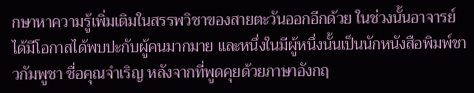กษาหาความรู้เพิ่มเติมในสรรพวิชาของสายตะวันออกอีกด้วย ในช่วงนั้นอาจารย์ได้มีโอกาสได้พบปะกับผู้คนมากมาย และหนึ่งในมีผู้หนึ่งนั้นเป็นนักหนังสือพิมพ์ชาวกัมพูชา ชื่อคุณจำเริญ หลังจากที่พูดคุยด้วยภาษาอังกฤ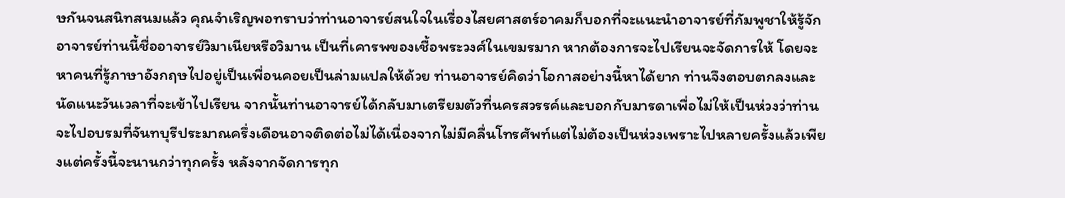ษกันจนสนิทสนมแล้ว คุณจำเริญพอทราบว่าท่านอาจารย์สนใจในเรื่องไสยศาสตร์อาคมก็บอกที่จะแนะนำอาจารย์ที่กัมพูชาให้รู้จัก อาจารย์ท่านนี้ชื่ออาจารย์วิมาเนียหรือวิมาน เป็นที่เคารพของเชื้อพระวงศ์ในเขมรมาก หากต้องการจะไปเรียนจะจัดการให้ โดยจะหาคนที่รู้ภาษาอังกฤษไปอยู่เป็นเพื่อนคอยเป็นล่ามแปลให้ด้วย ท่านอาจารย์คิดว่าโอกาสอย่างนี้หาได้ยาก ท่านจึงตอบตกลงและนัดแนะวันเวลาที่จะเข้าไปเรียน จากนั้นท่านอาจารย์ได้กลับมาเตรียมตัวที่นครสวรรค์และบอกกับมารดาเพื่อไม่ให้เป็นห่วงว่าท่านจะไปอบรมที่จันทบุรีประมาณครึ่งเดือนอาจติดต่อไม่ได้เนื่องจากไม่มีคลื่นโทรศัพท์แต่ไม่ต้องเป็นห่วงเพราะไปหลายครั้งแล้วเพียงแต่ครั้งนี้จะนานกว่าทุกครั้ง หลังจากจัดการทุก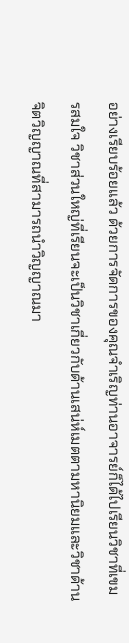อย่างเรียบร้อยแล้ว ด้วยการจัดการของคุณจำเริญท่านอาจารย์ก็ได้ไปเรียนวิชาที่เขมรสมใจ วิชาส่วนใหญ่ที่เรียนจะเป็นวิชาเกี่ยวกับด้านเสน่ห์เมตตามหานิยมและวิชาด้านจิตวิญญาณที่สามารถนำวิญญาณมา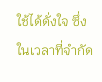ใช้ได้ดั่งใจ ซึ่งในเวลาที่จำกัด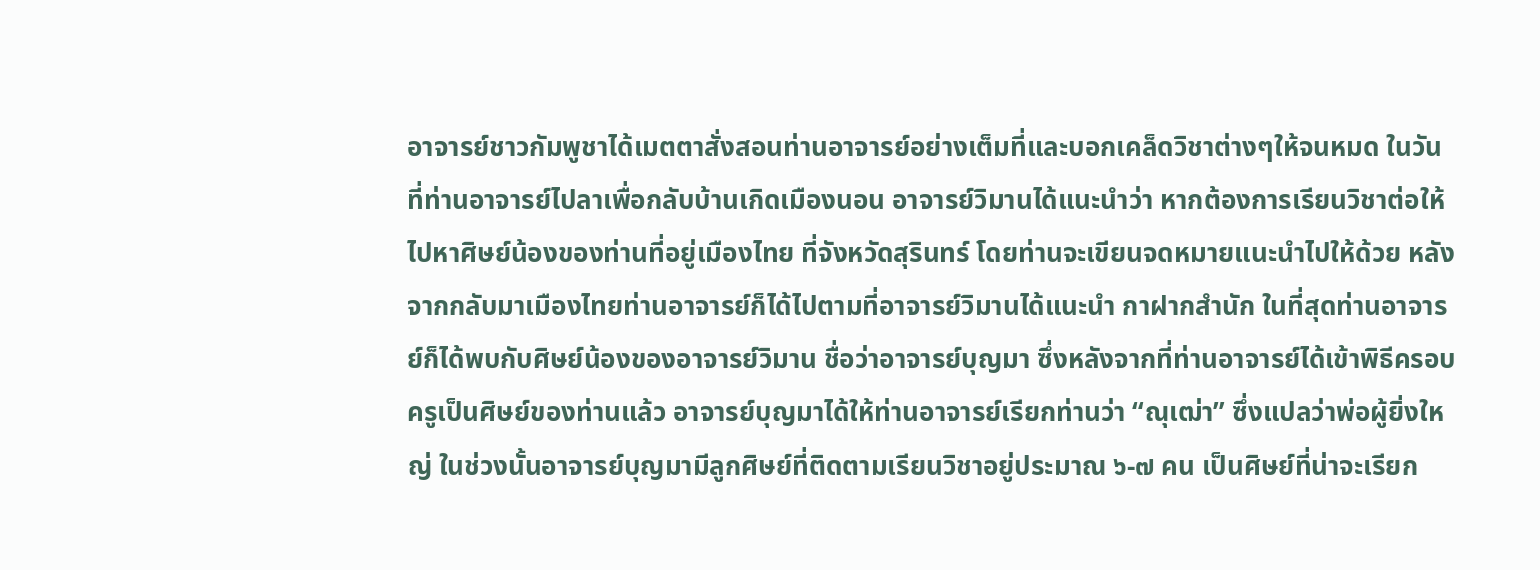อาจารย์ชาวกัมพูชาได้เมตตาสั่งสอนท่านอาจารย์อย่างเต็มที่และบอกเคล็ดวิชาต่างๆให้จนหมด ในวันที่ท่านอาจารย์ไปลาเพื่อกลับบ้านเกิดเมืองนอน อาจารย์วิมานได้แนะนำว่า หากต้องการเรียนวิชาต่อให้ไปหาศิษย์น้องของท่านที่อยู่เมืองไทย ที่จังหวัดสุรินทร์ โดยท่านจะเขียนจดหมายแนะนำไปให้ด้วย หลังจากกลับมาเมืองไทยท่านอาจารย์ก็ได้ไปตามที่อาจารย์วิมานได้แนะนำ กาฝากสำนัก ในที่สุดท่านอาจารย์ก็ได้พบกับศิษย์น้องของอาจารย์วิมาน ชื่อว่าอาจารย์บุญมา ซึ่งหลังจากที่ท่านอาจารย์ได้เข้าพิธีครอบครูเป็นศิษย์ของท่านแล้ว อาจารย์บุญมาได้ให้ท่านอาจารย์เรียกท่านว่า “ณุเฒ่า” ซึ่งแปลว่าพ่อผู้ยิ่งใหญ่ ในช่วงนั้นอาจารย์บุญมามีลูกศิษย์ที่ติดตามเรียนวิชาอยู่ประมาณ ๖-๗ คน เป็นศิษย์ที่น่าจะเรียก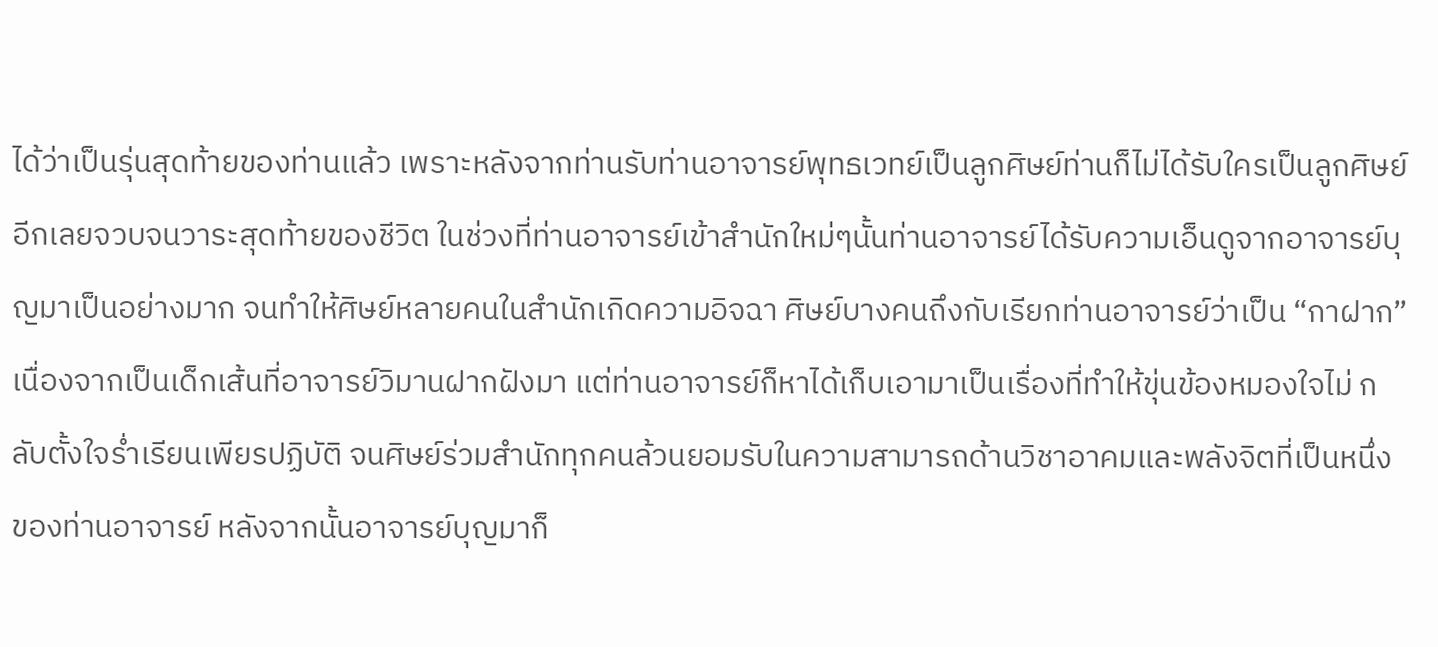ได้ว่าเป็นรุ่นสุดท้ายของท่านแล้ว เพราะหลังจากท่านรับท่านอาจารย์พุทธเวทย์เป็นลูกศิษย์ท่านก็ไม่ได้รับใครเป็นลูกศิษย์อีกเลยจวบจนวาระสุดท้ายของชีวิต ในช่วงที่ท่านอาจารย์เข้าสำนักใหม่ๆนั้นท่านอาจารย์ได้รับความเอ็นดูจากอาจารย์บุญมาเป็นอย่างมาก จนทำให้ศิษย์หลายคนในสำนักเกิดความอิจฉา ศิษย์บางคนถึงกับเรียกท่านอาจารย์ว่าเป็น “กาฝาก” เนื่องจากเป็นเด็กเส้นที่อาจารย์วิมานฝากฝังมา แต่ท่านอาจารย์ก็หาได้เก็บเอามาเป็นเรื่องที่ทำให้ขุ่นข้องหมองใจไม่ กลับตั้งใจร่ำเรียนเพียรปฏิบัติ จนศิษย์ร่วมสำนักทุกคนล้วนยอมรับในความสามารถด้านวิชาอาคมและพลังจิตที่เป็นหนึ่งของท่านอาจารย์ หลังจากนั้นอาจารย์บุญมาก็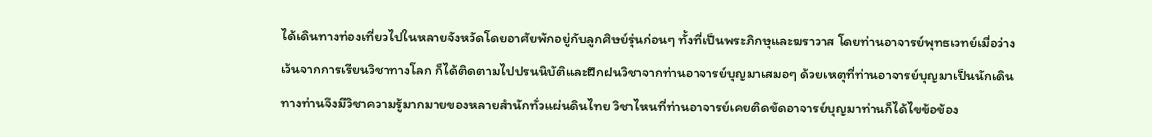ได้เดินทางท่องเที่ยวไปในหลายจังหวัดโดยอาศัยพักอยู่กับลูกศิษย์รุ่นก่อนๆ ทั้งที่เป็นพระภิกษุและฆราวาส โดยท่านอาจารย์พุทธเวทย์เมื่อว่างเว้นจากการเรียนวิชาทางโลก ก็ได้ติดตามไปปรนนิบัติและฝึกฝนวิชาจากท่านอาจารย์บุญมาเสมอๆ ด้วยเหตุที่ท่านอาจารย์บุญมาเป็นนักเดินทางท่านจึงมีวิชาความรู้มากมายของหลายสำนักทั่วแผ่นดินไทย วิชาไหนที่ท่านอาจารย์เคยติดขัดอาจารย์บุญมาท่านก็ได้ไขข้อข้อง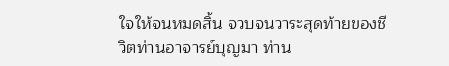ใจให้จนหมดสิ้น จวบจนวาระสุดท้ายของชีวิตท่านอาจารย์บุญมา ท่าน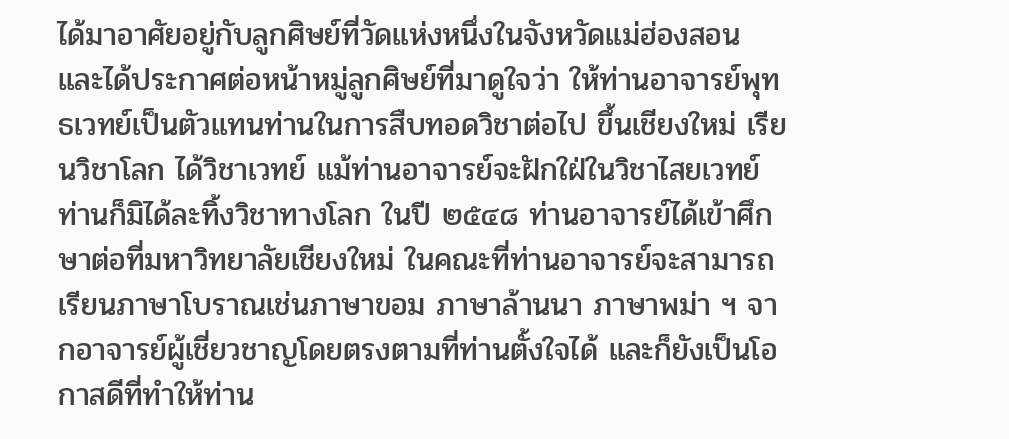ได้มาอาศัยอยู่กับลูกศิษย์ที่วัดแห่งหนึ่งในจังหวัดแม่ฮ่องสอน และได้ประกาศต่อหน้าหมู่ลูกศิษย์ที่มาดูใจว่า ให้ท่านอาจารย์พุทธเวทย์เป็นตัวแทนท่านในการสืบทอดวิชาต่อไป ขึ้นเชียงใหม่ เรียนวิชาโลก ได้วิชาเวทย์ แม้ท่านอาจารย์จะฝักใฝ่ในวิชาไสยเวทย์ ท่านก็มิได้ละทิ้งวิชาทางโลก ในปี ๒๕๔๘ ท่านอาจารย์ได้เข้าศึกษาต่อที่มหาวิทยาลัยเชียงใหม่ ในคณะที่ท่านอาจารย์จะสามารถเรียนภาษาโบราณเช่นภาษาขอม ภาษาล้านนา ภาษาพม่า ฯ จากอาจารย์ผู้เชี่ยวชาญโดยตรงตามที่ท่านตั้งใจได้ และก็ยังเป็นโอกาสดีที่ทำให้ท่าน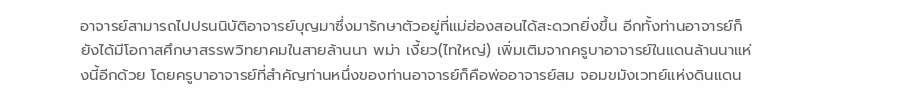อาจารย์สามารถไปปรนนิบัติอาจารย์บุญมาซึ่งมารักษาตัวอยู่ที่แม่ฮ่องสอนได้สะดวกยิ่งขึ้น อีกทั้งท่านอาจารย์ก็ยังได้มีโอกาสศึกษาสรรพวิทยาคมในสายล้านนา พม่า เงี้ยว(ไทใหญ่) เพิ่มเติมจากครูบาอาจารย์ในแดนล้านนาแห่งนี้อีกด้วย โดยครูบาอาจารย์ที่สำคัญท่านหนึ่งของท่านอาจารย์ก็คือพ่ออาจารย์สม จอมขมังเวทย์แห่งดินแดน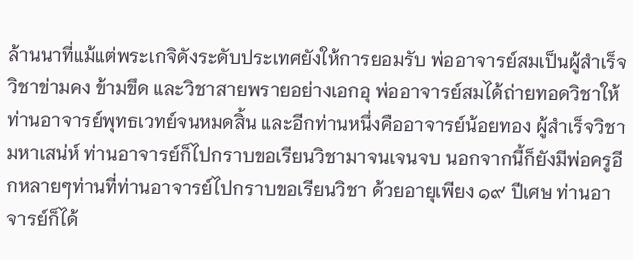ล้านนาที่แม้แต่พระเกจิดังระดับประเทศยังให้การยอมรับ พ่ออาจารย์สมเป็นผู้สำเร็จวิชาข่ามคง ข้ามขึด และวิชาสายพรายอย่างเอกอุ พ่ออาจารย์สมได้ถ่ายทอดวิชาให้ท่านอาจารย์พุทธเวทย์จนหมดสิ้น และอีกท่านหนึ่งคืออาจารย์น้อยทอง ผู้สำเร็จวิชามหาเสน่ห์ ท่านอาจารย์ก็ไปกราบขอเรียนวิชามาจนเจนจบ นอกจากนี้ก็ยังมีพ่อครูอีกหลายๆท่านที่ท่านอาจารย์ไปกราบขอเรียนวิชา ด้วยอายุเพียง ๑๙ ปีเศษ ท่านอาจารย์ก็ได้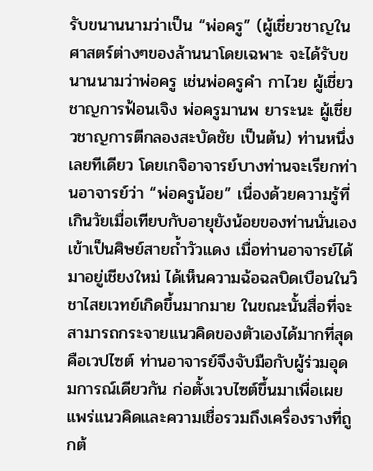รับขนานนามว่าเป็น “พ่อครู” (ผู้เชี่ยวชาญในศาสตร์ต่างๆของล้านนาโดยเฉพาะ จะได้รับขนานนามว่าพ่อครู เช่นพ่อครูคำ กาไวย ผู้เชี่ยวชาญการฟ้อนเจิง พ่อครูมานพ ยาระนะ ผู้เชี่ยวชาญการตีกลองสะบัดชัย เป็นต้น) ท่านหนึ่งเลยทีเดียว โดยเกจิอาจารย์บางท่านจะเรียกท่านอาจารย์ว่า “พ่อครูน้อย” เนื่องด้วยความรู้ที่เกินวัยเมื่อเทียบกับอายุยังน้อยของท่านนั่นเอง เข้าเป็นศิษย์สายถ้ำวัวแดง เมื่อท่านอาจารย์ได้มาอยู่เชียงใหม่ ได้เห็นความฉ้อฉลบิดเบือนในวิชาไสยเวทย์เกิดขึ้นมากมาย ในขณะนั้นสื่อที่จะสามารถกระจายแนวคิดของตัวเองได้มากที่สุดคือเวปไซต์ ท่านอาจารย์จึงจับมือกับผู้ร่วมอุดมการณ์เดียวกัน ก่อตั้งเวบไซต์ขึ้นมาเพื่อเผยแพร่แนวคิดและความเชื่อรวมถึงเครื่องรางที่ถูกต้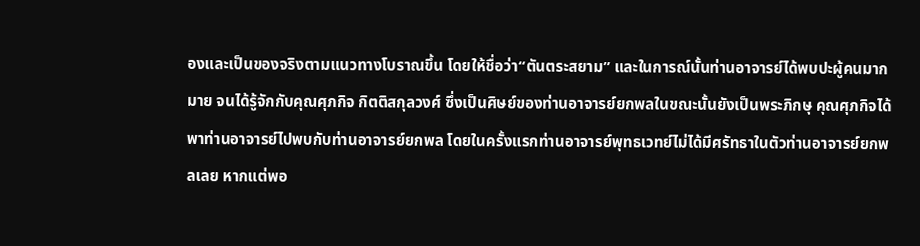องและเป็นของจริงตามแนวทางโบราณขึ้น โดยให้ชื่อว่า“ตันตระสยาม” และในการณ์นั้นท่านอาจารย์ได้พบปะผู้คนมากมาย จนได้รู้จักกับคุณศุภกิจ กิตติสกุลวงศ์ ซึ่งเป็นศิษย์ของท่านอาจารย์ยกพลในขณะนั้นยังเป็นพระภิกษุ คุณศุภกิจได้พาท่านอาจารย์ไปพบกับท่านอาจารย์ยกพล โดยในครั้งแรกท่านอาจารย์พุทธเวทย์ไม่ได้มีศรัทธาในตัวท่านอาจารย์ยกพลเลย หากแต่พอ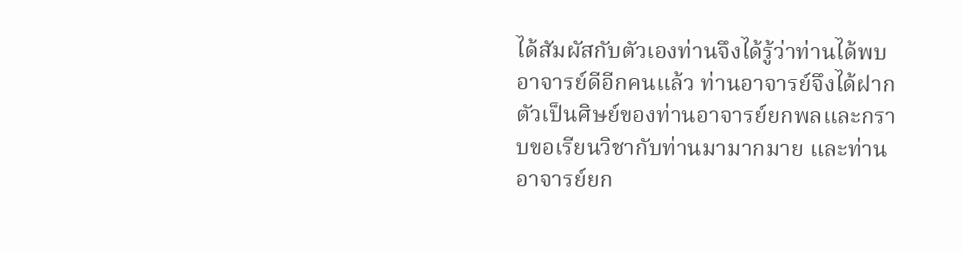ได้สัมผัสกับตัวเองท่านจึงได้รู้ว่าท่านได้พบอาจารย์ดีอีกคนแล้ว ท่านอาจารย์จึงได้ฝากตัวเป็นศิษย์ของท่านอาจารย์ยกพลและกราบขอเรียนวิชากับท่านมามากมาย และท่านอาจารย์ยก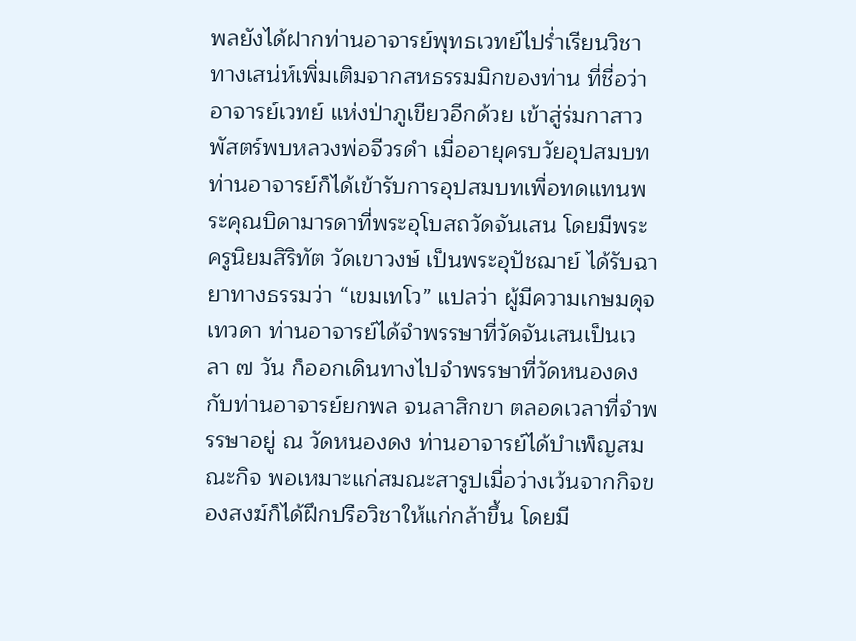พลยังได้ฝากท่านอาจารย์พุทธเวทย์ไปร่ำเรียนวิชาทางเสน่ห์เพิ่มเติมจากสหธรรมมิกของท่าน ที่ชื่อว่าอาจารย์เวทย์ แห่งป่าภูเขียวอีกด้วย เข้าสู่ร่มกาสาวพัสตร์พบหลวงพ่อจีวรดำ เมื่ออายุครบวัยอุปสมบท ท่านอาจารย์ก็ได้เข้ารับการอุปสมบทเพื่อทดแทนพระคุณบิดามารดาที่พระอุโบสถวัดจันเสน โดยมีพระครูนิยมสิริทัต วัดเขาวงษ์ เป็นพระอุปัชฌาย์ ได้รับฉายาทางธรรมว่า “เขมเทโว” แปลว่า ผู้มีความเกษมดุจเทวดา ท่านอาจารย์ได้จำพรรษาที่วัดจันเสนเป็นเวลา ๗ วัน ก็ออกเดินทางไปจำพรรษาที่วัดหนองดงกับท่านอาจารย์ยกพล จนลาสิกขา ตลอดเวลาที่จำพรรษาอยู่ ณ วัดหนองดง ท่านอาจารย์ได้บำเพ็ญสมณะกิจ พอเหมาะแก่สมณะสารูปเมื่อว่างเว้นจากกิจของสงฆ์ก็ได้ฝึกปรือวิชาให้แก่กล้าขึ้น โดยมี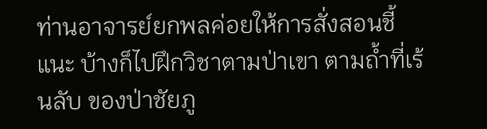ท่านอาจารย์ยกพลค่อยให้การสั่งสอนชี้แนะ บ้างก็ไปฝึกวิชาตามป่าเขา ตามถ้ำที่เร้นลับ ของป่าชัยภู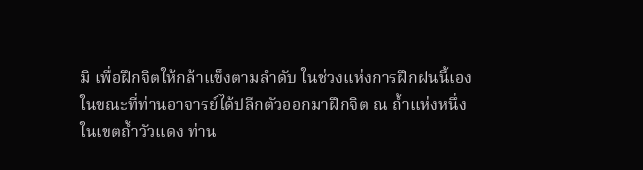มิ เพื่อฝึกจิตให้กล้าแข็งตามลำดับ ในช่วงแห่งการฝึกฝนนี้เองในขณะที่ท่านอาจารย์ได้ปลีกตัวออกมาฝึกจิต ณ ถ้ำแห่งหนึ่งในเขตถ้ำวัวแดง ท่าน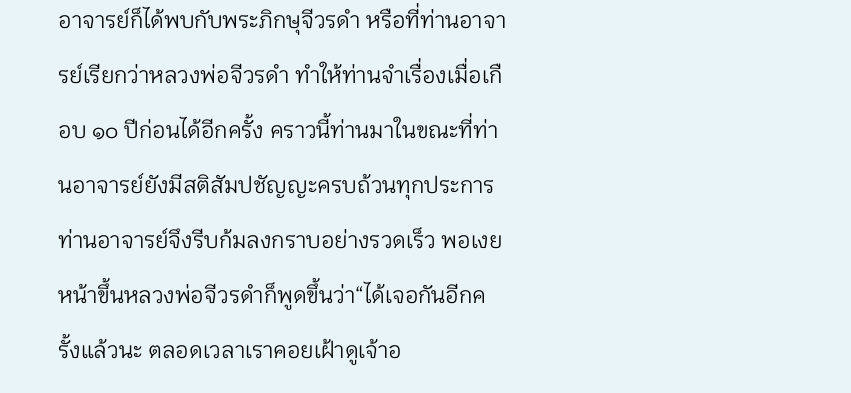อาจารย์ก็ได้พบกับพระภิกษุจีวรดำ หรือที่ท่านอาจารย์เรียกว่าหลวงพ่อจีวรดำ ทำให้ท่านจำเรื่องเมื่อเกือบ ๑๐ ปีก่อนได้อีกครั้ง คราวนี้ท่านมาในขณะที่ท่านอาจารย์ยังมีสติสัมปชัญญะครบถ้วนทุกประการ ท่านอาจารย์จึงรีบก้มลงกราบอย่างรวดเร็ว พอเงยหน้าขึ้นหลวงพ่อจีวรดำก็พูดขึ้นว่า“ได้เจอกันอีกครั้งแล้วนะ ตลอดเวลาเราคอยเฝ้าดูเจ้าอ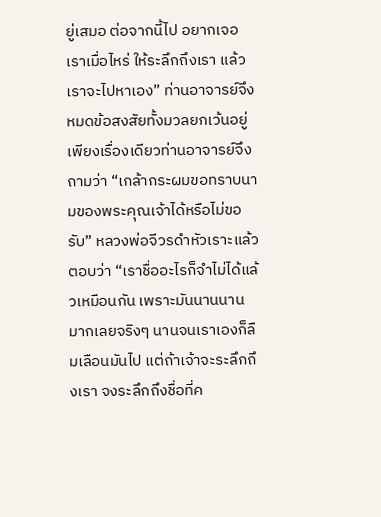ยู่เสมอ ต่อจากนี้ไป อยากเจอเราเมื่อไหร่ ให้ระลึกถึงเรา แล้วเราจะไปหาเอง” ท่านอาจารย์จึงหมดข้อสงสัยทั้งมวลยกเว้นอยู่เพียงเรื่องเดียวท่านอาจารย์จึงถามว่า “เกล้ากระผมขอทราบนามของพระคุณเจ้าได้หรือไม่ขอรับ” หลวงพ่อจีวรดำหัวเราะแล้วตอบว่า “เราชื่ออะไรก็จำไม่ได้แล้วเหมือนกัน เพราะมันนานนานมากเลยจริงๆ นานจนเราเองก็ลืมเลือนมันไป แต่ถ้าเจ้าจะระลึกถึงเรา จงระลึกถึงชื่อที่ค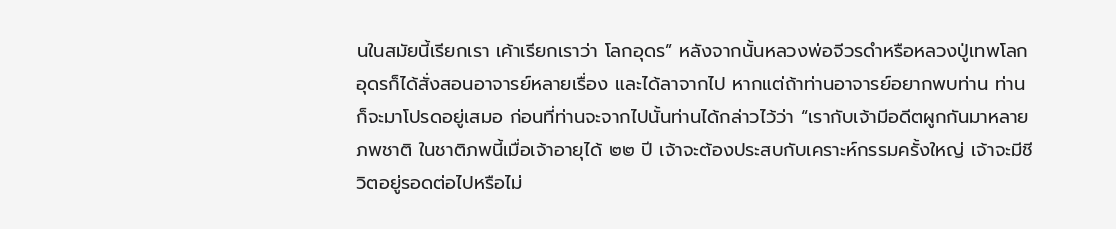นในสมัยนี้เรียกเรา เค้าเรียกเราว่า โลกอุดร” หลังจากนั้นหลวงพ่อจีวรดำหรือหลวงปู่เทพโลกอุดรก็ได้สั่งสอนอาจารย์หลายเรื่อง และได้ลาจากไป หากแต่ถ้าท่านอาจารย์อยากพบท่าน ท่านก็จะมาโปรดอยู่เสมอ ก่อนที่ท่านจะจากไปนั้นท่านได้กล่าวไว้ว่า “เรากับเจ้ามีอดีตผูกกันมาหลายภพชาติ ในชาติภพนี้เมื่อเจ้าอายุได้ ๒๒ ปี เจ้าจะต้องประสบกับเคราะห์กรรมครั้งใหญ่ เจ้าจะมีชีวิตอยู่รอดต่อไปหรือไม่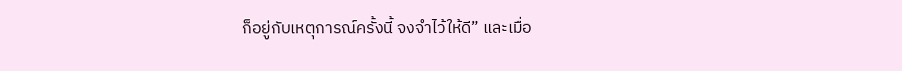ก็อยู่กับเหตุการณ์ครั้งนี้ จงจำไว้ให้ดี” และเมื่อ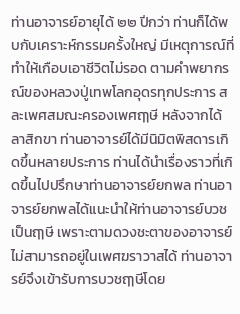ท่านอาจารย์อายุได้ ๒๒ ปีกว่า ท่านก็ได้พบกับเคราะห์กรรมครั้งใหญ่ มีเหตุการณ์ที่ทำให้เกือบเอาชีวิตไม่รอด ตามคำพยากรณ์ของหลวงปู่เทพโลกอุดรทุกประการ สละเพศสมณะครองเพศฤๅษี หลังจากได้ลาสิกขา ท่านอาจารย์ได้มีนิมิตพิสดารเกิดขึ้นหลายประการ ท่านได้นำเรื่องราวที่เกิดขึ้นไปปรึกษาท่านอาจารย์ยกพล ท่านอาจารย์ยกพลได้แนะนำให้ท่านอาจารย์บวชเป็นฤๅษี เพราะตามดวงชะตาของอาจารย์ไม่สามารถอยู่ในเพศฆราวาสได้ ท่านอาจารย์จึงเข้ารับการบวชฤๅษีโดย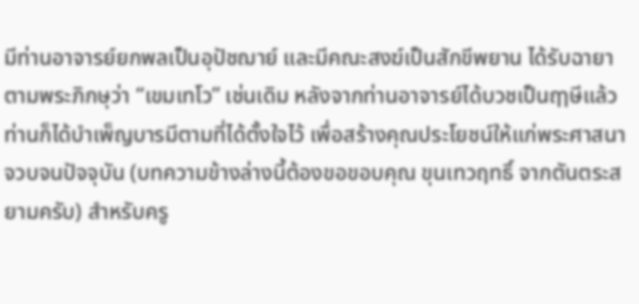มีท่านอาจารย์ยกพลเป็นอุปัชฌาย์ และมีคณะสงฆ์เป็นสักขีพยาน ได้รับฉายาตามพระภิกษุว่า “เขมเทโว” เช่นเดิม หลังจากท่านอาจารย์ได้บวชเป็นฤๅษีแล้วท่านก็ได้บำเพ็ญบารมีตามที่ได้ตั้งใจไว้ เพื่อสร้างคุณประโยชน์ให้แก่พระศาสนาจวบจนปัจจุบัน (บทความข้างล่างนี้ต้องขอขอบคุณ ขุนเทวฤทธิ์ จากตันตระสยามครับ) สำหรับครู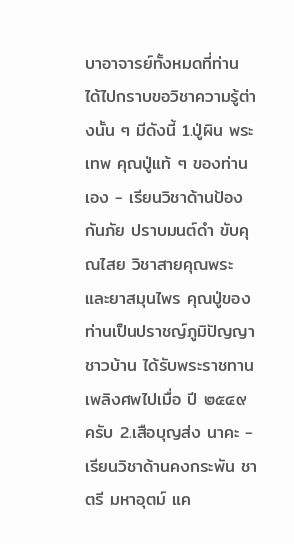บาอาจารย์ทั้งหมดที่ท่าน ได้ไปกราบขอวิชาความรู้ต่างนั้น ๆ มีดังนี้ 1.ปู่ผิน พระเทพ คุณปู่แท้ ๆ ของท่านเอง - เรียนวิชาด้านป้องกันภัย ปราบมนต์ดำ ขับคุณไสย วิชาสายคุณพระ และยาสมุนไพร คุณปู่ของท่านเป็นปราชญ์ภูมิปัญญาชาวบ้าน ได้รับพระราชทานเพลิงศพไปเมื่อ ปี ๒๕๔๙ ครับ 2.เสือบุญส่ง นาคะ - เรียนวิชาด้านคงกระพัน ชาตรี มหาอุตม์ แค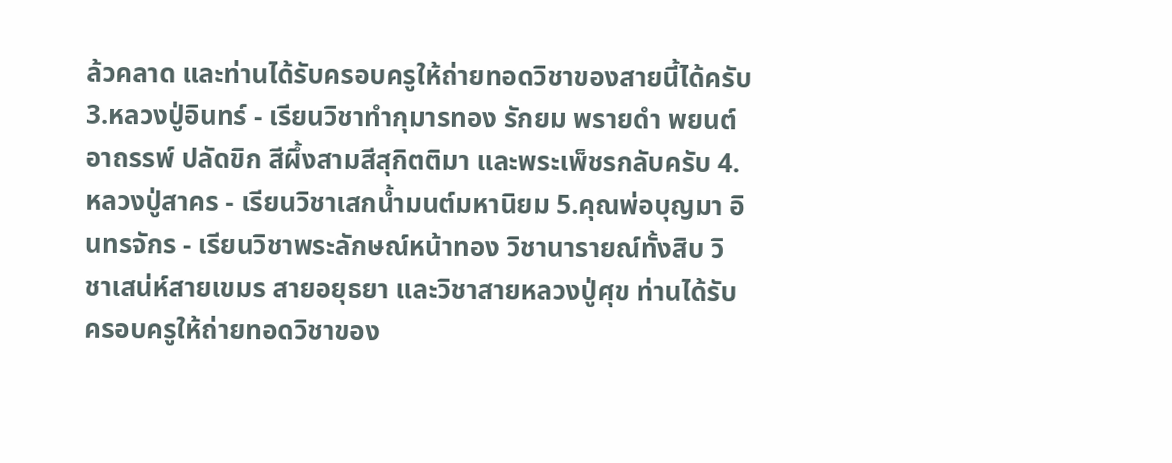ล้วคลาด และท่านได้รับครอบครูให้ถ่ายทอดวิชาของสายนี้ได้ครับ 3.หลวงปู่อินทร์ - เรียนวิชาทำกุมารทอง รักยม พรายดำ พยนต์อาถรรพ์ ปลัดขิก สีผึ้งสามสีสุกิตติมา และพระเพ็ชรกลับครับ 4.หลวงปู่สาคร - เรียนวิชาเสกน้ำมนต์มหานิยม 5.คุณพ่อบุญมา อินทรจักร - เรียนวิชาพระลักษณ์หน้าทอง วิชานารายณ์ทั้งสิบ วิชาเสน่ห์สายเขมร สายอยุธยา และวิชาสายหลวงปู่ศุข ท่านได้รับครอบครูให้ถ่ายทอดวิชาของ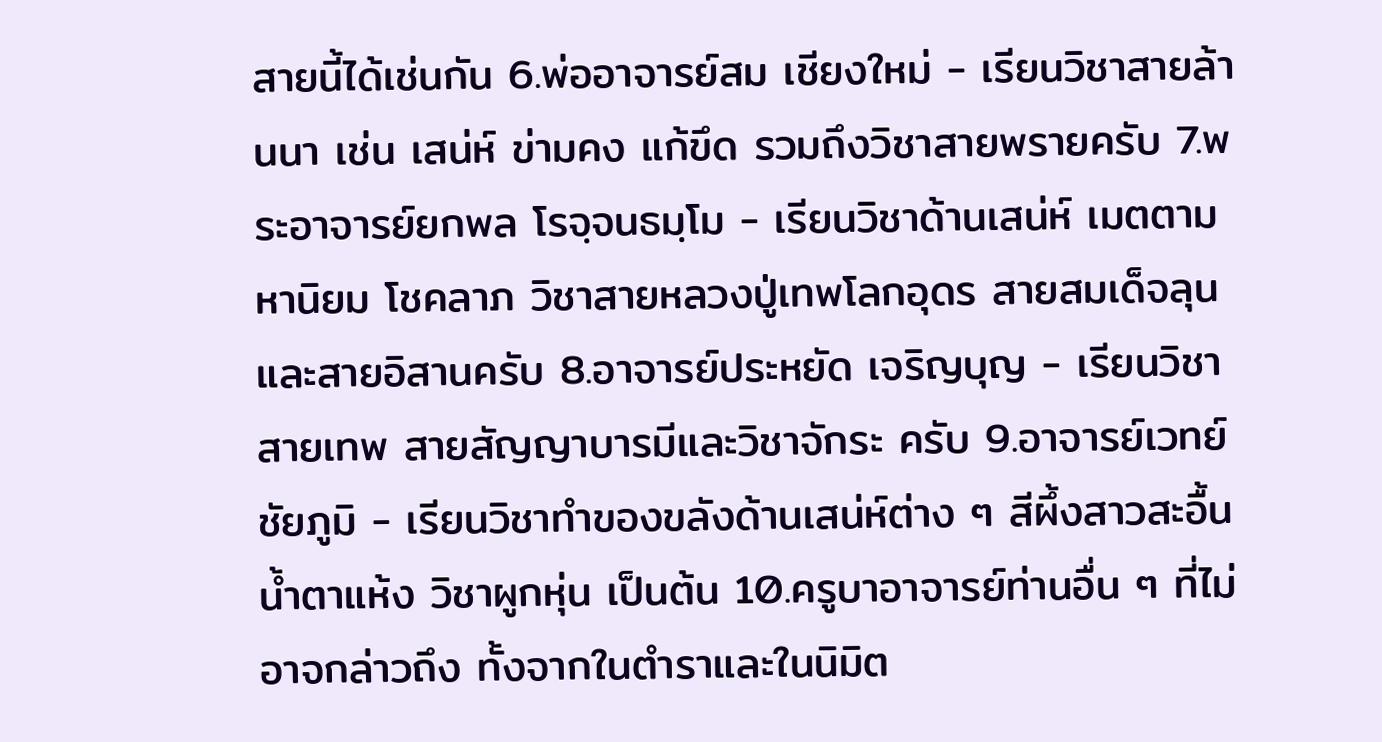สายนี้ได้เช่นกัน 6.พ่ออาจารย์สม เชียงใหม่ - เรียนวิชาสายล้านนา เช่น เสน่ห์ ข่ามคง แก้ขึด รวมถึงวิชาสายพรายครับ 7.พระอาจารย์ยกพล โรจฺจนธมฺโม - เรียนวิชาด้านเสน่ห์ เมตตามหานิยม โชคลาภ วิชาสายหลวงปู่เทพโลกอุดร สายสมเด็จลุน และสายอิสานครับ 8.อาจารย์ประหยัด เจริญบุญ - เรียนวิชาสายเทพ สายสัญญาบารมีและวิชาจักระ ครับ 9.อาจารย์เวทย์ ชัยภูมิ - เรียนวิชาทำของขลังด้านเสน่ห์ต่าง ๆ สีผึ้งสาวสะอื้น น้ำตาแห้ง วิชาผูกหุ่น เป็นต้น 10.ครูบาอาจารย์ท่านอื่น ๆ ที่ไม่อาจกล่าวถึง ทั้งจากในตำราและในนิมิต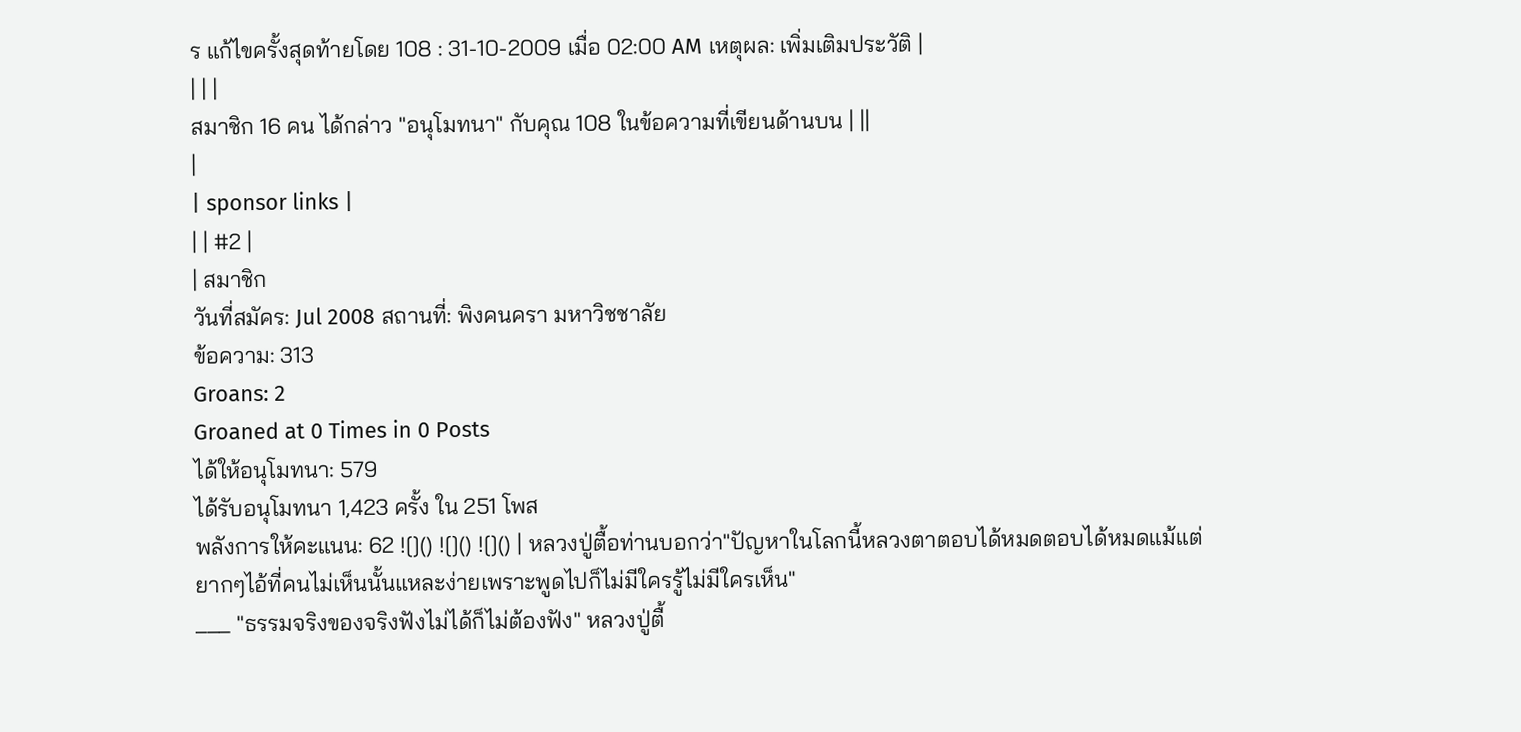ร แก้ไขครั้งสุดท้ายโดย 108 : 31-10-2009 เมื่อ 02:00 AM เหตุผล: เพิ่มเติมประวัติ |
| | |
สมาชิก 16 คน ได้กล่าว "อนุโมทนา" กับคุณ 108 ในข้อความที่เขียนด้านบน | ||
|
| sponsor links |
| | #2 |
| สมาชิก
วันที่สมัคร: Jul 2008 สถานที่: พิงคนครา มหาวิชชาลัย
ข้อความ: 313
Groans: 2
Groaned at 0 Times in 0 Posts
ได้ให้อนุโมทนา: 579
ได้รับอนุโมทนา 1,423 ครั้ง ใน 251 โพส
พลังการให้คะแนน: 62 ![]() ![]() ![]() | หลวงปู่ตื้อท่านบอกว่า"ปัญหาในโลกนี้หลวงตาตอบได้หมดตอบได้หมดแม้แต่ยากๆไอ้ที่คนไม่เห็นนั้นแหละง่ายเพราะพูดไปก็ไม่มีใครรู้ไม่มีใครเห็น"
___ "ธรรมจริงของจริงฟังไม่ได้ก็ไม่ต้องฟัง" หลวงปู่ตื้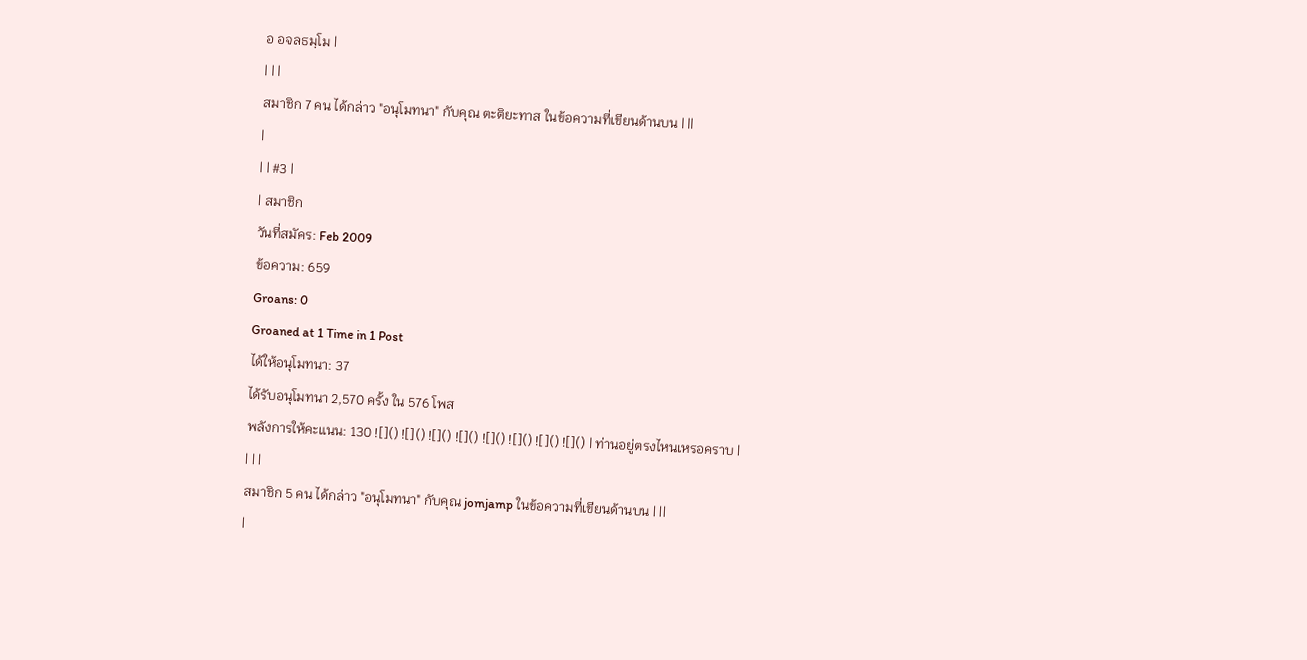อ อจลธมฺโม |
| | |
สมาชิก 7 คน ได้กล่าว "อนุโมทนา" กับคุณ ตะติยะทาส ในข้อความที่เขียนด้านบน | ||
|
| | #3 |
| สมาชิก
วันที่สมัคร: Feb 2009
ข้อความ: 659
Groans: 0
Groaned at 1 Time in 1 Post
ได้ให้อนุโมทนา: 37
ได้รับอนุโมทนา 2,570 ครั้ง ใน 576 โพส
พลังการให้คะแนน: 130 ![]() ![]() ![]() ![]() ![]() ![]() ![]() ![]() | ท่านอยู่ตรงไหนเหรอคราบ |
| | |
สมาชิก 5 คน ได้กล่าว "อนุโมทนา" กับคุณ jomjamp ในข้อความที่เขียนด้านบน | ||
|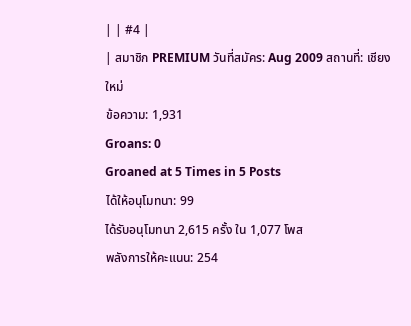| | #4 |
| สมาชิก PREMIUM วันที่สมัคร: Aug 2009 สถานที่: เชียงใหม่
ข้อความ: 1,931
Groans: 0
Groaned at 5 Times in 5 Posts
ได้ให้อนุโมทนา: 99
ได้รับอนุโมทนา 2,615 ครั้ง ใน 1,077 โพส
พลังการให้คะแนน: 254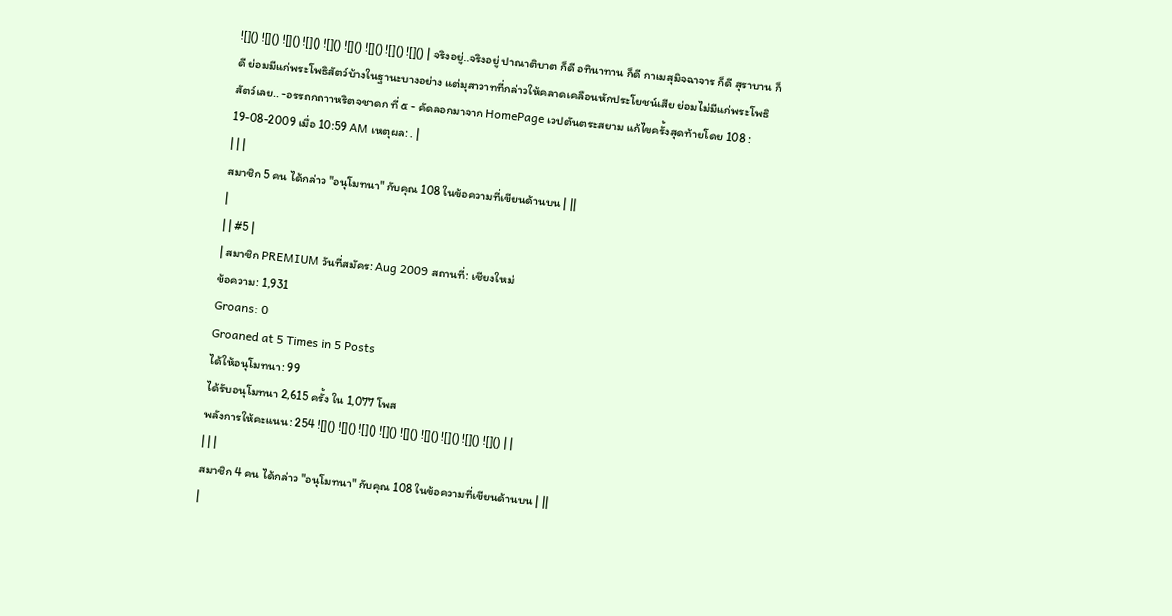![]() ![]() ![]() ![]() ![]() ![]() ![]() ![]() ![]() | จริงอยู่..จริงอยู่ ปาณาติบาต ก็ดี อทินาทาน ก็ดี กาเมสุมิจฉาจาร ก็ดี สุราบาน ก็ดี ย่อมมีแก่พระโพธิสัตว์บ้างในฐานะบางอย่าง แต่มุสาวาทที่กล่าวให้คลาดเคลือนหักประโยชน์เสีย ย่อมไม่มีแก่พระโพธิสัตว์เลย.. -อรรถกถาาหริตจชาดก ที่ ๕ - คัดลอกมาจาก HomePage เวปตันตระสยาม แก้ไขครั้งสุดท้ายโดย 108 : 19-08-2009 เมื่อ 10:59 AM เหตุผล: . |
| | |
สมาชิก 5 คน ได้กล่าว "อนุโมทนา" กับคุณ 108 ในข้อความที่เขียนด้านบน | ||
|
| | #5 |
| สมาชิก PREMIUM วันที่สมัคร: Aug 2009 สถานที่: เชียงใหม่
ข้อความ: 1,931
Groans: 0
Groaned at 5 Times in 5 Posts
ได้ให้อนุโมทนา: 99
ได้รับอนุโมทนา 2,615 ครั้ง ใน 1,077 โพส
พลังการให้คะแนน: 254 ![]() ![]() ![]() ![]() ![]() ![]() ![]() ![]() ![]() | |
| | |
สมาชิก 4 คน ได้กล่าว "อนุโมทนา" กับคุณ 108 ในข้อความที่เขียนด้านบน | ||
|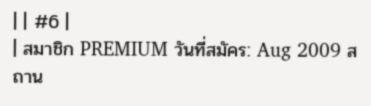| | #6 |
| สมาชิก PREMIUM วันที่สมัคร: Aug 2009 สถาน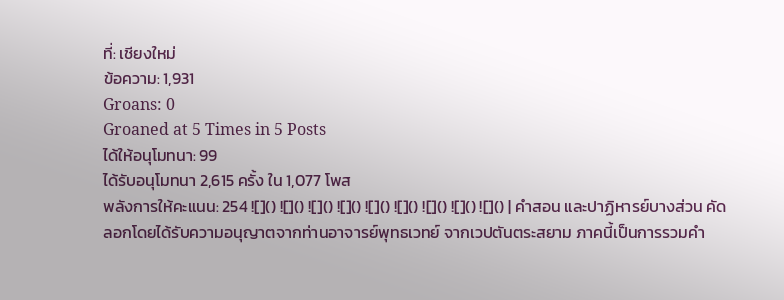ที่: เชียงใหม่
ข้อความ: 1,931
Groans: 0
Groaned at 5 Times in 5 Posts
ได้ให้อนุโมทนา: 99
ได้รับอนุโมทนา 2,615 ครั้ง ใน 1,077 โพส
พลังการให้คะแนน: 254 ![]() ![]() ![]() ![]() ![]() ![]() ![]() ![]() ![]() | คำสอน และปาฏิหารย์บางส่วน คัดลอกโดยได้รับความอนุญาตจากท่านอาจารย์พุทธเวทย์ จากเวปตันตระสยาม ภาคนี้เป็นการรวมคำ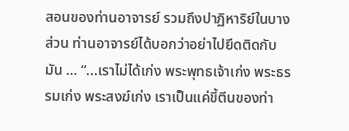สอนของท่านอาจารย์ รวมถึงปาฏิหาริย์ในบางส่วน ท่านอาจารย์ได้บอกว่าอย่าไปยึดติดกับมัน … “...เราไม่ได้เก่ง พระพุทธเจ้าเก่ง พระธรรมเก่ง พระสงฆ์เก่ง เราเป็นแค่ขี้ตีนของท่า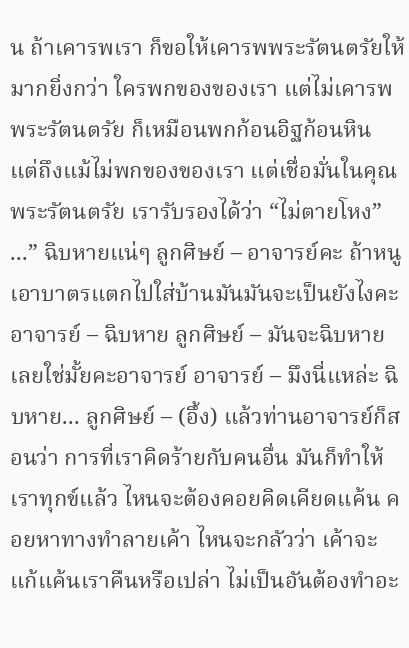น ถ้าเคารพเรา ก็ขอให้เคารพพระรัตนตรัยให้มากยิ่งกว่า ใครพกของของเรา แต่ไม่เคารพพระรัตนตรัย ก็เหมือนพกก้อนอิฐก้อนหิน แต่ถึงแม้ไม่พกของของเรา แต่เชื่อมั่นในคุณพระรัตนตรัย เรารับรองได้ว่า “ไม่ตายโหง” ...” ฉิบหายแน่ๆ ลูกศิษย์ – อาจารย์คะ ถ้าหนูเอาบาตรแตกไปใส่บ้านมันมันจะเป็นยังไงคะ อาจารย์ – ฉิบหาย ลูกศิษย์ – มันจะฉิบหายเลยใช่มั้ยคะอาจารย์ อาจารย์ – มึงนี่แหล่ะ ฉิบหาย... ลูกศิษย์ – (อึ้ง) แล้วท่านอาจารย์ก็สอนว่า การที่เราคิดร้ายกับคนอื่น มันก็ทำให้เราทุกข์แล้ว ไหนจะต้องคอยคิดเคียดแค้น คอยหาทางทำลายเค้า ไหนจะกลัวว่า เค้าจะแก้แค้นเราคืนหรือเปล่า ไม่เป็นอันต้องทำอะ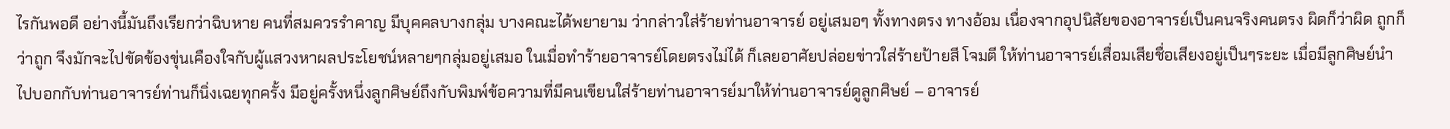ไรกันพอดี อย่างนี้มันถึงเรียกว่าฉิบหาย คนที่สมควรรำคาญ มีบุคคลบางกลุ่ม บางคณะได้พยายาม ว่ากล่าวใส่ร้ายท่านอาจารย์ อยู่เสมอๆ ทั้งทางตรง ทางอ้อม เนื่องจากอุปนิสัยของอาจารย์เป็นคนจริงคนตรง ผิดก็ว่าผิด ถูกก็ว่าถูก จึงมักจะไปขัดข้องขุ่นเคืองใจกับผู้แสวงหาผลประโยชน์หลายๆกลุ่มอยู่เสมอ ในเมื่อทำร้ายอาจารย์โดยตรงไม่ได้ ก็เลยอาศัยปล่อยข่าวใส่ร้ายป้ายสี โจมตี ให้ท่านอาจารย์เสื่อมเสียชื่อเสียงอยู่เป็นๆระยะ เมื่อมีลูกศิษย์นำไปบอกกับท่านอาจารย์ท่านก็นิ่งเฉยทุกครั้ง มีอยู่ครั้งหนึ่งลูกศิษย์ถึงกับพิมพ์ข้อความที่มีคนเขียนใส่ร้ายท่านอาจารย์มาให้ท่านอาจารย์ดูลูกศิษย์ – อาจารย์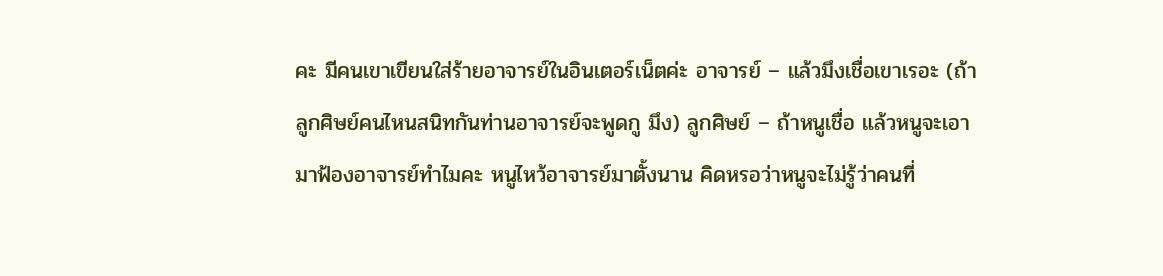คะ มีคนเขาเขียนใส่ร้ายอาจารย์ในอินเตอร์เน็ตค่ะ อาจารย์ – แล้วมึงเชื่อเขาเรอะ (ถ้าลูกศิษย์คนไหนสนิทกันท่านอาจารย์จะพูดกู มึง) ลูกศิษย์ – ถ้าหนูเชื่อ แล้วหนูจะเอามาฟ้องอาจารย์ทำไมคะ หนูไหว้อาจารย์มาตั้งนาน คิดหรอว่าหนูจะไม่รู้ว่าคนที่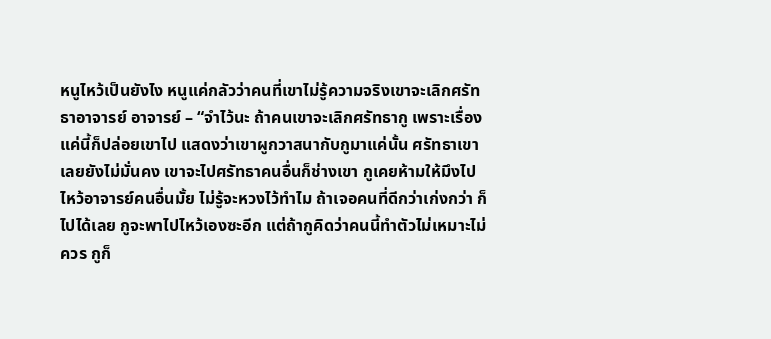หนูไหว้เป็นยังไง หนูแค่กลัวว่าคนที่เขาไม่รู้ความจริงเขาจะเลิกศรัทธาอาจารย์ อาจารย์ – “จำไว้นะ ถ้าคนเขาจะเลิกศรัทธากู เพราะเรื่องแค่นี้ก็ปล่อยเขาไป แสดงว่าเขาผูกวาสนากับกูมาแค่นั้น ศรัทธาเขาเลยยังไม่มั่นคง เขาจะไปศรัทธาคนอื่นก็ช่างเขา กูเคยห้ามให้มึงไปไหว้อาจารย์คนอื่นมั้ย ไม่รู้จะหวงไว้ทำไม ถ้าเจอคนที่ดีกว่าเก่งกว่า ก็ไปได้เลย กูจะพาไปไหว้เองซะอีก แต่ถ้ากูคิดว่าคนนี้ทำตัวไม่เหมาะไม่ควร กูก็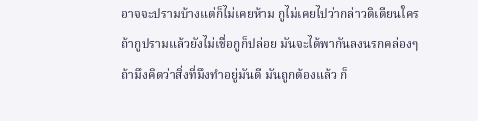อาจจะปรามบ้างแต่ก็ไม่เคยห้าม กูไม่เคยไปว่ากล่าวติเตียนใคร ถ้ากูปรามแล้วยังไม่เชื่อกูก็ปล่อย มันจะได้พากันลงนรกคล่องๆ ถ้ามึงคิดว่าสิ่งที่มึงทำอยู่มันดี มันถูกต้องแล้ว ก็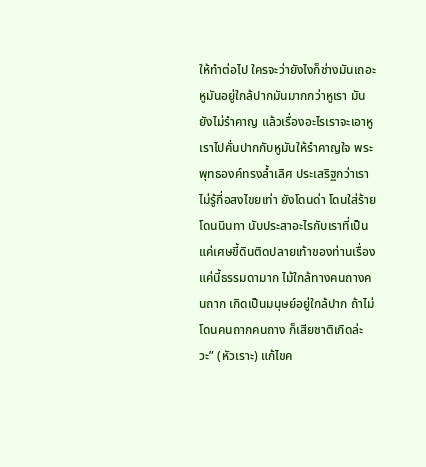ให้ทำต่อไป ใครจะว่ายังไงก็ช่างมันเถอะ หูมันอยู่ใกล้ปากมันมากกว่าหูเรา มันยังไม่รำคาญ แล้วเรื่องอะไรเราจะเอาหูเราไปคั่นปากกับหูมันให้รำคาญใจ พระพุทธองค์ทรงล้ำเลิศ ประเสริฐกว่าเราไม่รู้กี่อสงไขยเท่า ยังโดนด่า โดนใส่ร้าย โดนนินทา นับประสาอะไรกับเราที่เป็นแค่เศษขี้ดินติดปลายเท้าของท่านเรื่องแค่นี้ธรรมดามาก ไม้ใกล้ทางคนถางคนถาก เกิดเป็นมนุษย์อยู่ใกล้ปาก ถ้าไม่โดนคนถากคนถาง ก็เสียชาติเกิดล่ะวะ” (หัวเราะ) แก้ไขค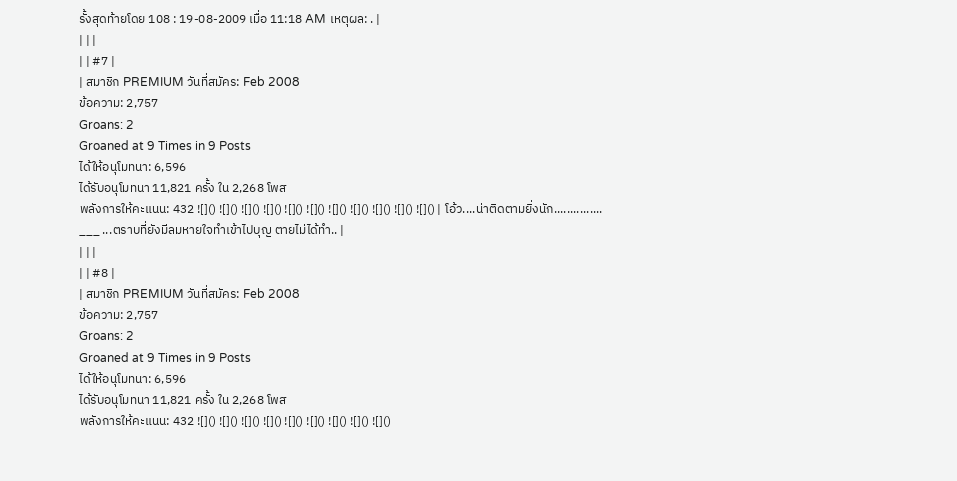รั้งสุดท้ายโดย 108 : 19-08-2009 เมื่อ 11:18 AM เหตุผล: . |
| | |
| | #7 |
| สมาชิก PREMIUM วันที่สมัคร: Feb 2008
ข้อความ: 2,757
Groans: 2
Groaned at 9 Times in 9 Posts
ได้ให้อนุโมทนา: 6,596
ได้รับอนุโมทนา 11,821 ครั้ง ใน 2,268 โพส
พลังการให้คะแนน: 432 ![]() ![]() ![]() ![]() ![]() ![]() ![]() ![]() ![]() ![]() ![]() | โอ้ว....น่าติดตามยิ่งนัก...............
___ ...ตราบที่ยังมีลมหายใจทำเข้าไปบุญ ตายไม่ได้ทำ.. |
| | |
| | #8 |
| สมาชิก PREMIUM วันที่สมัคร: Feb 2008
ข้อความ: 2,757
Groans: 2
Groaned at 9 Times in 9 Posts
ได้ให้อนุโมทนา: 6,596
ได้รับอนุโมทนา 11,821 ครั้ง ใน 2,268 โพส
พลังการให้คะแนน: 432 ![]() ![]() ![]() ![]() ![]() ![]() ![]() ![]() ![]()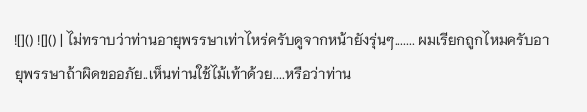![]() ![]() | ไม่ทราบว่าท่านอายุพรรษาเท่าไหร่ครับดูจากหน้ายังรุ่นๆ....... ผมเรียกถูกไหมครับอายุพรรษาถ้าผิดขออภัย..เห็นท่านใช้ไม้เท้าด้วย....หรือว่าท่าน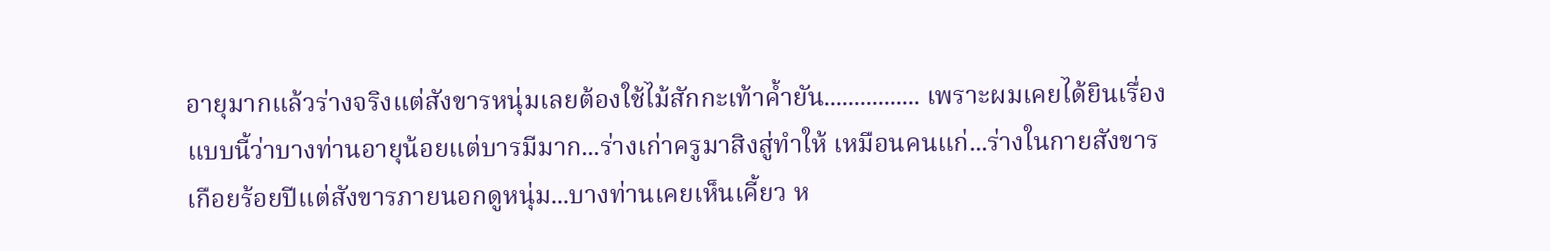อายุมากแล้วร่างจริงแต่สังขารหนุ่มเลยต้องใช้ไม้สักกะเท้าค้ำยัน................ เพราะผมเคยได้ยินเรื่องแบบนี้ว่าบางท่านอายุน้อยแต่บารมีมาก...ร่างเก่าครูมาสิงสู่ทำให้ เหมือนคนแก่...ร่างในกายสังขารเกือยร้อยปีแต่สังขารภายนอกดูหนุ่ม...บางท่านเคยเห็นเคี้ยว ห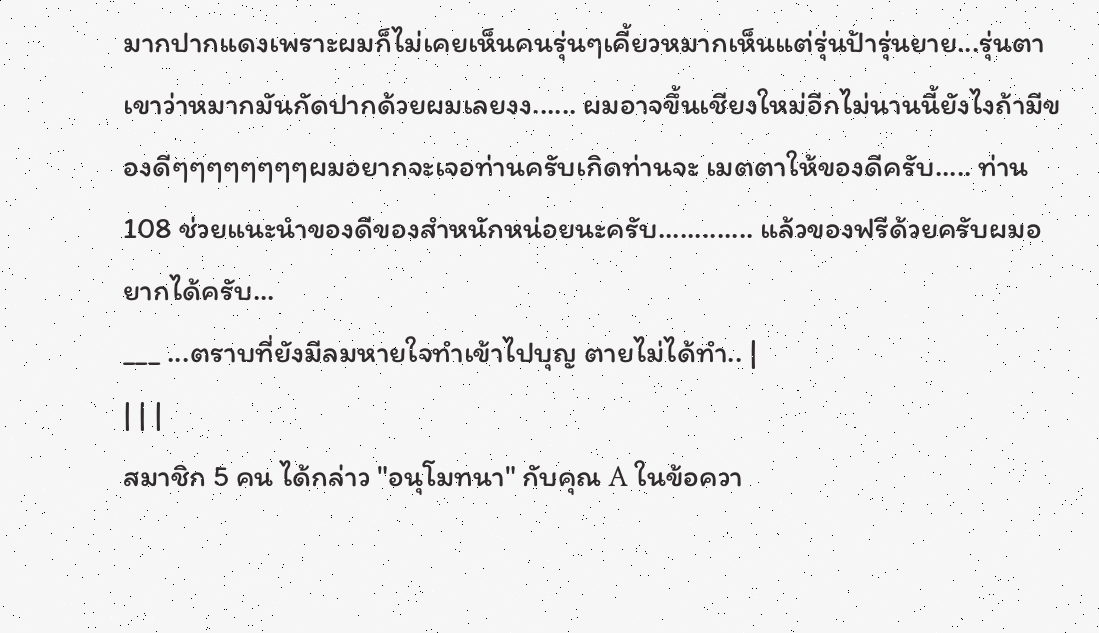มากปากแดงเพราะผมก็ไม่เคยเห็นคนรุ่นๆเคี้ยวหมากเห็นแต่รุ่นป้ารุ่นยาย...รุ่นตา เขาว่าหมากมันกัดปากด้วยผมเลยงง...... ผมอาจขึ้นเชียงใหม่อีกไม่นานนี้ยังไงถ้ามีของดีๆๆๆๆๆๆๆๆผมอยากจะเจอท่านครับเกิดท่านจะ เมตตาให้ของดีครับ..... ท่าน 108 ช่วยแนะนำของดีของสำหนักหน่อยนะครับ............. แล้วของฟรีด้วยครับผมอยากได้ครับ...
___ ...ตราบที่ยังมีลมหายใจทำเข้าไปบุญ ตายไม่ได้ทำ.. |
| | |
สมาชิก 5 คน ได้กล่าว "อนุโมทนา" กับคุณ A ในข้อควา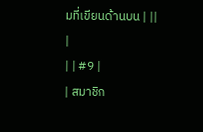มที่เขียนด้านบน | ||
|
| | #9 |
| สมาชิก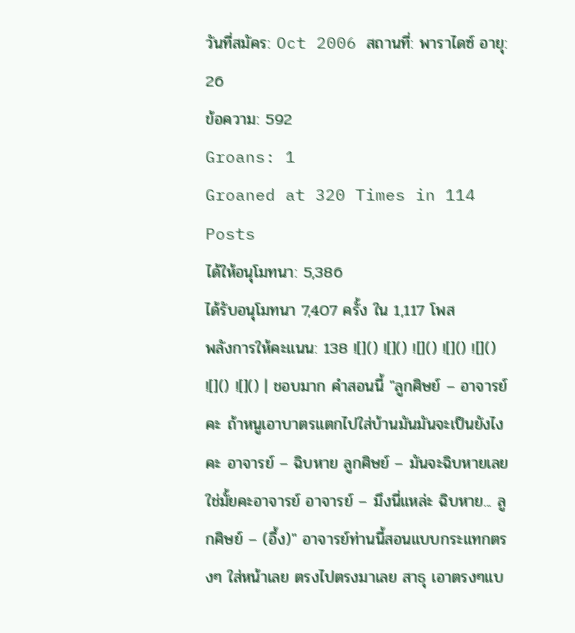วันที่สมัคร: Oct 2006 สถานที่: พาราไดซ์ อายุ: 26
ข้อความ: 592
Groans: 1
Groaned at 320 Times in 114 Posts
ได้ให้อนุโมทนา: 5,386
ได้รับอนุโมทนา 7,407 ครั้ง ใน 1,117 โพส
พลังการให้คะแนน: 138 ![]() ![]() ![]() ![]() ![]() ![]() ![]() | ชอบมาก คำสอนนี้ "ลูกศิษย์ – อาจารย์คะ ถ้าหนูเอาบาตรแตกไปใส่บ้านมันมันจะเป็นยังไงคะ อาจารย์ – ฉิบหาย ลูกศิษย์ – มันจะฉิบหายเลยใช่มั้ยคะอาจารย์ อาจารย์ – มึงนี่แหล่ะ ฉิบหาย... ลูกศิษย์ – (อึ้ง)" อาจารย์ท่านนี้สอนแบบกระแทกตรงๆ ใส่หน้าเลย ตรงไปตรงมาเลย สาธุ เอาตรงๆแบ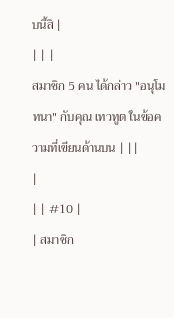บนี้สิ |
| | |
สมาชิก 5 คน ได้กล่าว "อนุโมทนา" กับคุณ เทวทูต ในข้อความที่เขียนด้านบน | ||
|
| | #10 |
| สมาชิก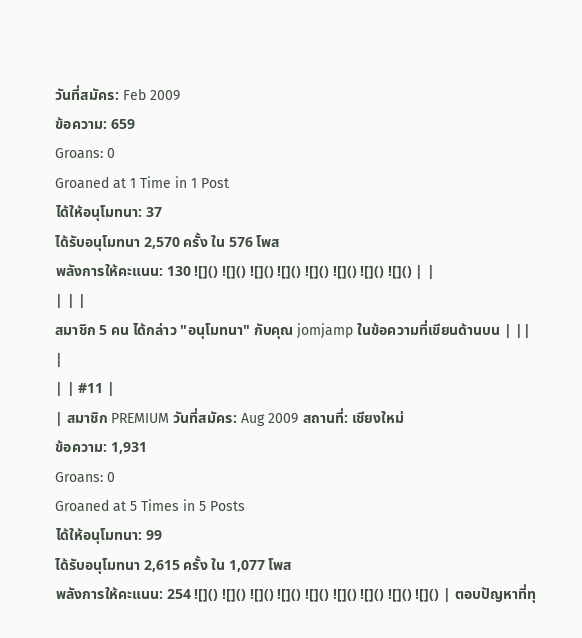วันที่สมัคร: Feb 2009
ข้อความ: 659
Groans: 0
Groaned at 1 Time in 1 Post
ได้ให้อนุโมทนา: 37
ได้รับอนุโมทนา 2,570 ครั้ง ใน 576 โพส
พลังการให้คะแนน: 130 ![]() ![]() ![]() ![]() ![]() ![]() ![]() ![]() | |
| | |
สมาชิก 5 คน ได้กล่าว "อนุโมทนา" กับคุณ jomjamp ในข้อความที่เขียนด้านบน | ||
|
| | #11 |
| สมาชิก PREMIUM วันที่สมัคร: Aug 2009 สถานที่: เชียงใหม่
ข้อความ: 1,931
Groans: 0
Groaned at 5 Times in 5 Posts
ได้ให้อนุโมทนา: 99
ได้รับอนุโมทนา 2,615 ครั้ง ใน 1,077 โพส
พลังการให้คะแนน: 254 ![]() ![]() ![]() ![]() ![]() ![]() ![]() ![]() ![]() | ตอบปัญหาที่ทุ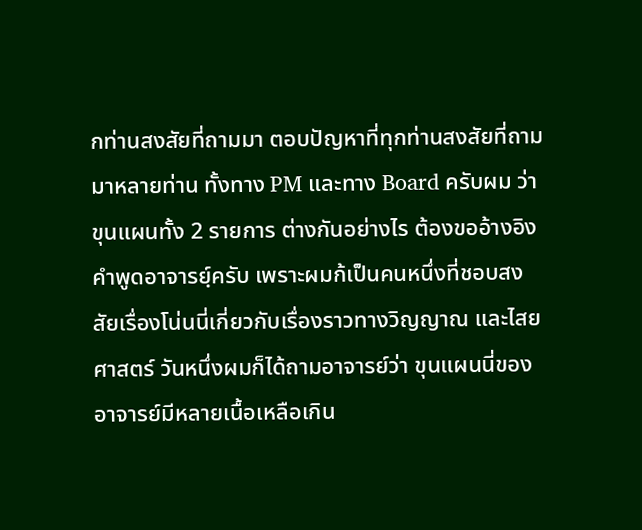กท่านสงสัยที่ถามมา ตอบปัญหาที่ทุกท่านสงสัยที่ถามมาหลายท่าน ทั้งทาง PM และทาง Board ครับผม ว่า ขุนแผนทั้ง 2 รายการ ต่างกันอย่างไร ต้องขออ้างอิงคำพูดอาจารย์ฺครับ เพราะผมก้เป็นคนหนึ่งที่ชอบสงสัยเรื่องโน่นนี่เกี่ยวกับเรื่องราวทางวิญญาณ และไสยศาสตร์ วันหนึ่งผมก็ได้ถามอาจารย์ว่า ขุนแผนนี่ของอาจารย์มีหลายเนื้อเหลือเกิน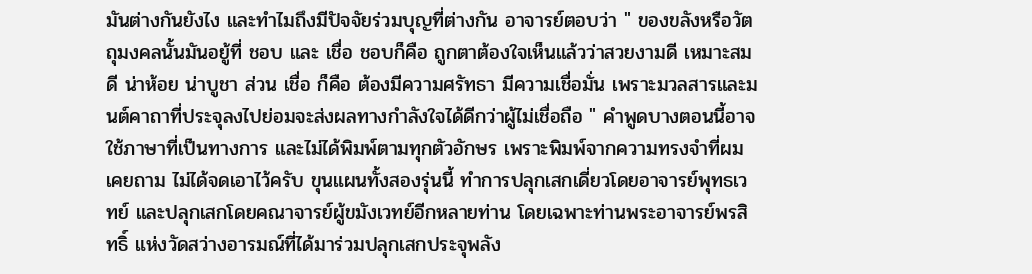มันต่างกันยังไง และทำไมถึงมีปัจจัยร่วมบุญที่ต่างกัน อาจารย์ตอบว่า " ของขลังหรือวัตถุมงคลนั้นมันอยู้ที่ ชอบ และ เชื่อ ชอบก็คือ ถูกตาต้องใจเห็นแล้วว่าสวยงามดี เหมาะสมดี น่าห้อย น่าบูชา ส่วน เชื่อ ก็คือ ต้องมีความศรัทธา มีความเชื่อมั่น เพราะมวลสารและมนต์คาถาที่ประจุลงไปย่อมจะส่งผลทางกำลังใจได้ดีกว่าผู้ไม่เชื่อถือ " คำพูดบางตอนนี้อาจใช้ภาษาที่เป็นทางการ และไม่ได้พิมพ์ตามทุกตัวอักษร เพราะพิมพ์จากความทรงจำที่ผมเคยถาม ไม่ได้จดเอาไว้ครับ ขุนแผนทั้งสองรุ่นนี้ ทำการปลุกเสกเดี่ยวโดยอาจารย์พุทธเวทย์ และปลุกเสกโดยคณาจารย์ผู้ขมังเวทย์อีกหลายท่าน โดยเฉพาะท่านพระอาจารย์พรสิทธิ์ แห่งวัดสว่างอารมณ์ที่ได้มาร่วมปลุกเสกประจุพลัง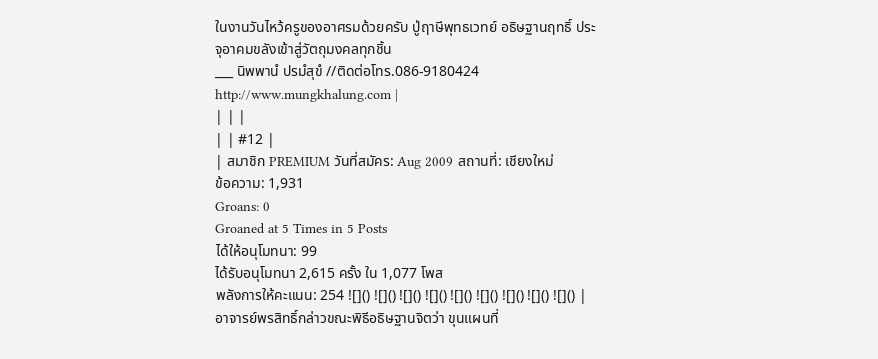ในงานวันไหว้ครูของอาศรมด้วยครับ ปู่ฤาษีพุทธเวทย์ อธิษฐานฤทธิ์ ประจุอาคมขลังเข้าสู่วัตถุมงคลทุกชิ้น
___ นิพพานํ ปรมํสุขํ //ติดต่อโทร.086-9180424 http://www.mungkhalung.com |
| | |
| | #12 |
| สมาชิก PREMIUM วันที่สมัคร: Aug 2009 สถานที่: เชียงใหม่
ข้อความ: 1,931
Groans: 0
Groaned at 5 Times in 5 Posts
ได้ให้อนุโมทนา: 99
ได้รับอนุโมทนา 2,615 ครั้ง ใน 1,077 โพส
พลังการให้คะแนน: 254 ![]() ![]() ![]() ![]() ![]() ![]() ![]() ![]() ![]() | อาจารย์พรสิทธิ์กล่าวขณะพิธีอธิษฐานจิตว่า ขุนแผนที่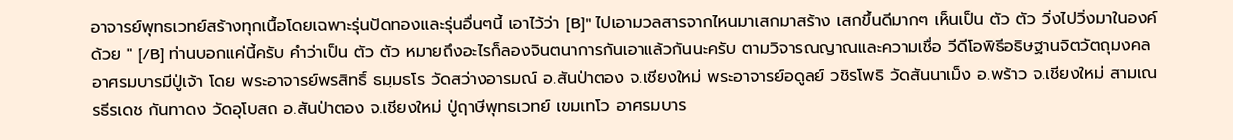อาจารย์พุทธเวทย์สร้างทุกเนื้อโดยเฉพาะรุ่นปัดทองและรุ่นอื่นๆนี้ เอาไว้ว่า [B]" ไปเอามวลสารจากไหนมาเสกมาสร้าง เสกขึ้นดีมากๆ เห็นเป็น ตัว ตัว วิ่งไปวิ่งมาในองค์ด้วย " [/B] ท่านบอกแค่นี้ครับ คำว่าเป็น ตัว ตัว หมายถึงอะไรก็ลองจินตนาการกันเอาแล้วกันนะครับ ตามวิจารณญาณและความเชื่อ วีดีโอพิธีอธิษฐานจิตวัตถุมงคลอาศรมบารมีปู่เจ้า โดย พระอาจารย์พรสิทธิ์ ธมฺมธโร วัดสว่างอารมณ์ อ.สันป่าตอง จ.เชียงใหม่ พระอาจารย์อดูลย์ วชิรโพธิ วัดสันนาเม็ง อ.พร้าว จ.เชียงใหม่ สามเณรธีรเดช กันทาดง วัดอุโบสถ อ.สันป่าตอง จ.เชียงใหม่ ปู่ฤาษีพุทธเวทย์ เขมเทโว อาศรมบาร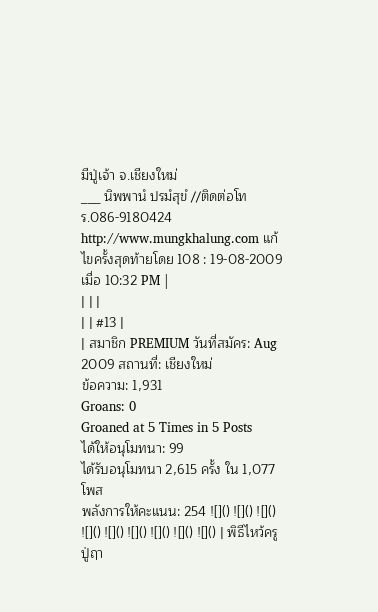มีปู่เจ้า จ.เชียงใหม่
___ นิพพานํ ปรมํสุขํ //ติดต่อโทร.086-9180424 http://www.mungkhalung.com แก้ไขครั้งสุดท้ายโดย 108 : 19-08-2009 เมื่อ 10:32 PM |
| | |
| | #13 |
| สมาชิก PREMIUM วันที่สมัคร: Aug 2009 สถานที่: เชียงใหม่
ข้อความ: 1,931
Groans: 0
Groaned at 5 Times in 5 Posts
ได้ให้อนุโมทนา: 99
ได้รับอนุโมทนา 2,615 ครั้ง ใน 1,077 โพส
พลังการให้คะแนน: 254 ![]() ![]() ![]() ![]() ![]() ![]() ![]() ![]() ![]() | พิธีไหว้ครูปู่ฤา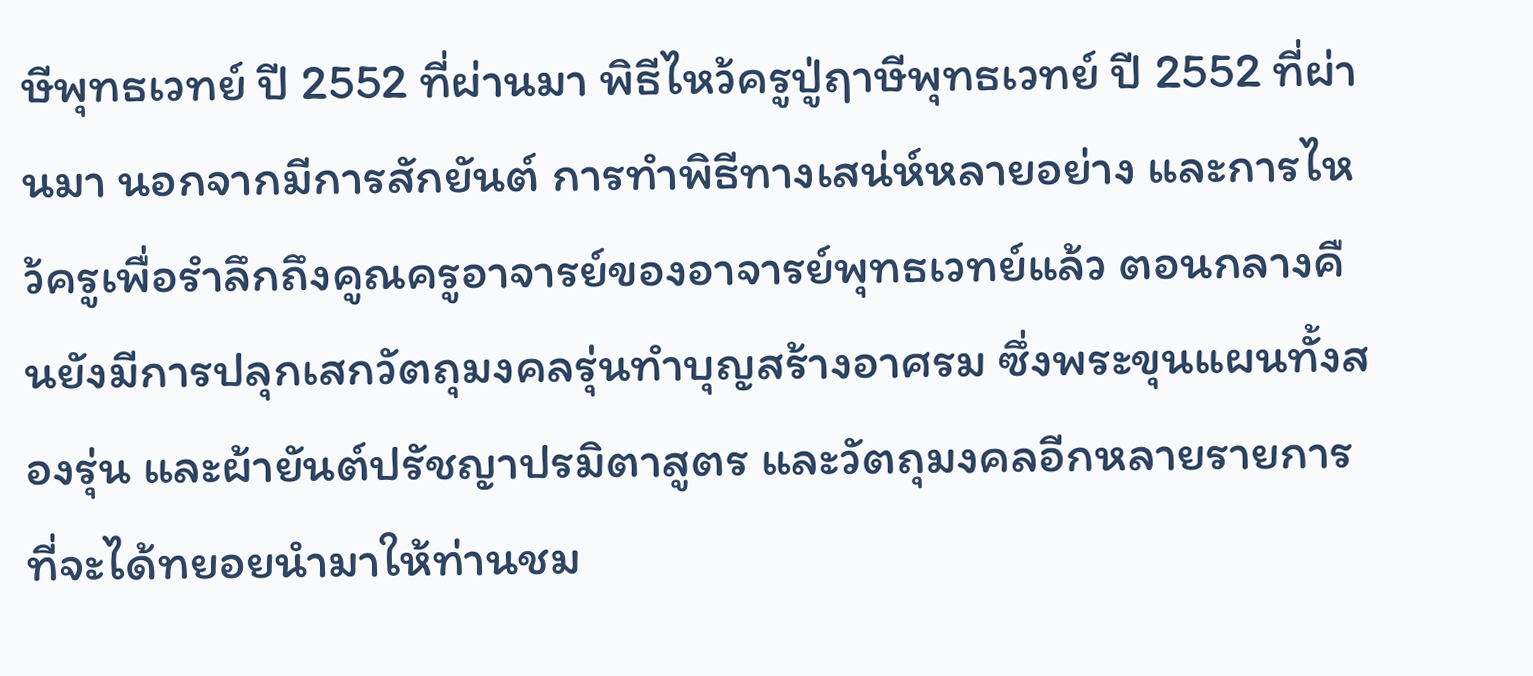ษีพุทธเวทย์ ปี 2552 ที่ผ่านมา พิธีไหว้ครูปู่ฤาษีพุทธเวทย์ ปี 2552 ที่ผ่านมา นอกจากมีการสักยันต์ การทำพิธีทางเสน่ห์หลายอย่าง และการไหว้ครูเพื่อรำลึกถึงคูณครูอาจารย์ของอาจารย์พุทธเวทย์แล้ว ตอนกลางคืนยังมีการปลุกเสกวัตถุมงคลรุ่นทำบุญสร้างอาศรม ซึ่งพระขุนแผนทั้งสองรุ่น และผ้ายันต์ปรัชญาปรมิตาสูตร และวัตถุมงคลอีกหลายรายการที่จะได้ทยอยนำมาให้ท่านชม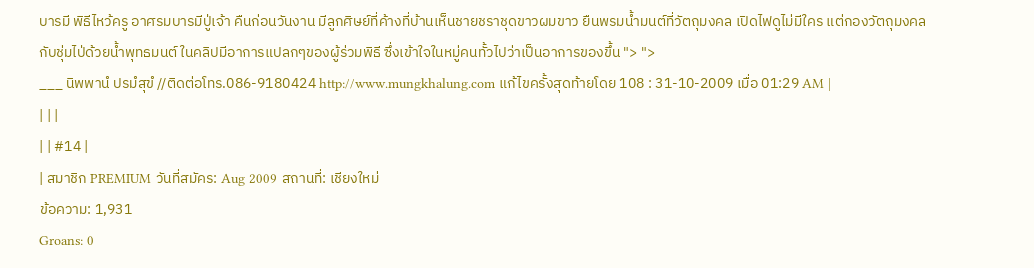บารมี พิธีไหว้ครู อาศรมบารมีปู่เจ้า คืนก่อนวันงาน มีลูกศิษย์ที่ค้างที่บ้านเห็นชายชราชุดขาวผมขาว ยืนพรมน้ำมนต์ที่วัตถุมงคล เปิดไฟดูไม่มีใคร แต่กองวัตถุมงคลกับชุ่มไป่ด้วยน้ำพุทธมนต์ ในคลิปมีอาการแปลกๆของผู้ร่วมพิธี ซึ่งเข้าใจในหมู่คนทั้วไปว่าเป็นอาการของขึ้น "> ">
___ นิพพานํ ปรมํสุขํ //ติดต่อโทร.086-9180424 http://www.mungkhalung.com แก้ไขครั้งสุดท้ายโดย 108 : 31-10-2009 เมื่อ 01:29 AM |
| | |
| | #14 |
| สมาชิก PREMIUM วันที่สมัคร: Aug 2009 สถานที่: เชียงใหม่
ข้อความ: 1,931
Groans: 0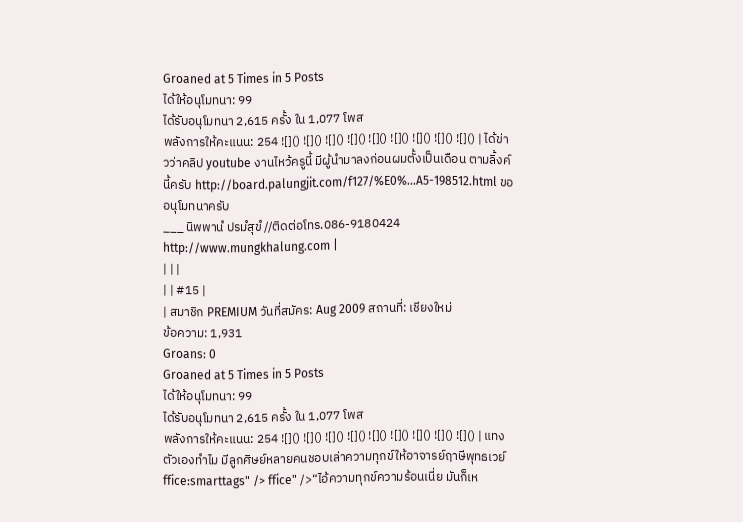Groaned at 5 Times in 5 Posts
ได้ให้อนุโมทนา: 99
ได้รับอนุโมทนา 2,615 ครั้ง ใน 1,077 โพส
พลังการให้คะแนน: 254 ![]() ![]() ![]() ![]() ![]() ![]() ![]() ![]() ![]() | ได้ข่าวว่าคลิป youtube งานไหว้ครูนี้ มีผู้นำมาลงก่อนผมตั้งเป็นเดือน ตามลิ้งค์นี้ครับ http://board.palungjit.com/f127/%E0%...A5-198512.html ขออนุโมทนาครับ
___ นิพพานํ ปรมํสุขํ //ติดต่อโทร.086-9180424 http://www.mungkhalung.com |
| | |
| | #15 |
| สมาชิก PREMIUM วันที่สมัคร: Aug 2009 สถานที่: เชียงใหม่
ข้อความ: 1,931
Groans: 0
Groaned at 5 Times in 5 Posts
ได้ให้อนุโมทนา: 99
ได้รับอนุโมทนา 2,615 ครั้ง ใน 1,077 โพส
พลังการให้คะแนน: 254 ![]() ![]() ![]() ![]() ![]() ![]() ![]() ![]() ![]() | แทงตัวเองทำไม มีลูกศิษย์หลายคนชอบเล่าความทุกข์ให้อาจารย์ฤาษีพุทธเวย์ffice:smarttags" /> ffice" />“ไอ้ความทุกข์ความร้อนเนี่ย มันก็เห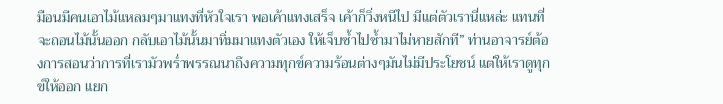มือนมีคนเอาไม้แหลมๆมาแทงที่หัวใจเรา พอเค้าแทงเสร็จ เค้าก็วิ่งหนีไป มีแต่ตัวเรานี่แหล่ะ แทนที่จะถอนไม้นั้นออก กลับเอาไม้นั้นมาทิ่มมาแทงตัวเอง ให้เจ็บซ้ำไปซ้ำมาไม่หายสักที” ท่านอาจารย์ต้องการสอนว่าการที่เรามัวพร่ำพรรณนาถึงความทุกข์ความร้อนต่างๆมันไม่มีประโยชน์ แต่ให้เราดูทุกข์ให้ออก แยก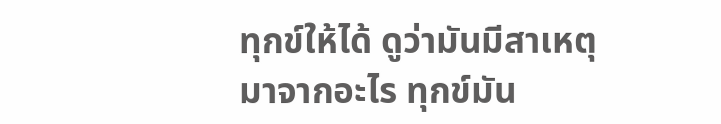ทุกข์ให้ได้ ดูว่ามันมีสาเหตุมาจากอะไร ทุกข์มัน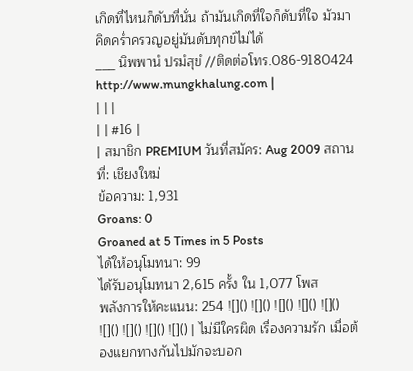เกิดที่ไหนก็ดับที่นั่น ถ้ามันเกิดที่ใจก็ดับที่ใจ มัวมาคิดคร่ำครวญอยู่มันดับทุกข์ไม่ได้
___ นิพพานํ ปรมํสุขํ //ติดต่อโทร.086-9180424 http://www.mungkhalung.com |
| | |
| | #16 |
| สมาชิก PREMIUM วันที่สมัคร: Aug 2009 สถานที่: เชียงใหม่
ข้อความ: 1,931
Groans: 0
Groaned at 5 Times in 5 Posts
ได้ให้อนุโมทนา: 99
ได้รับอนุโมทนา 2,615 ครั้ง ใน 1,077 โพส
พลังการให้คะแนน: 254 ![]() ![]() ![]() ![]() ![]() ![]() ![]() ![]() ![]() | ไม่มีใครผิด เรื่องความรัก เมื่อต้องแยกทางกันไปมักจะบอก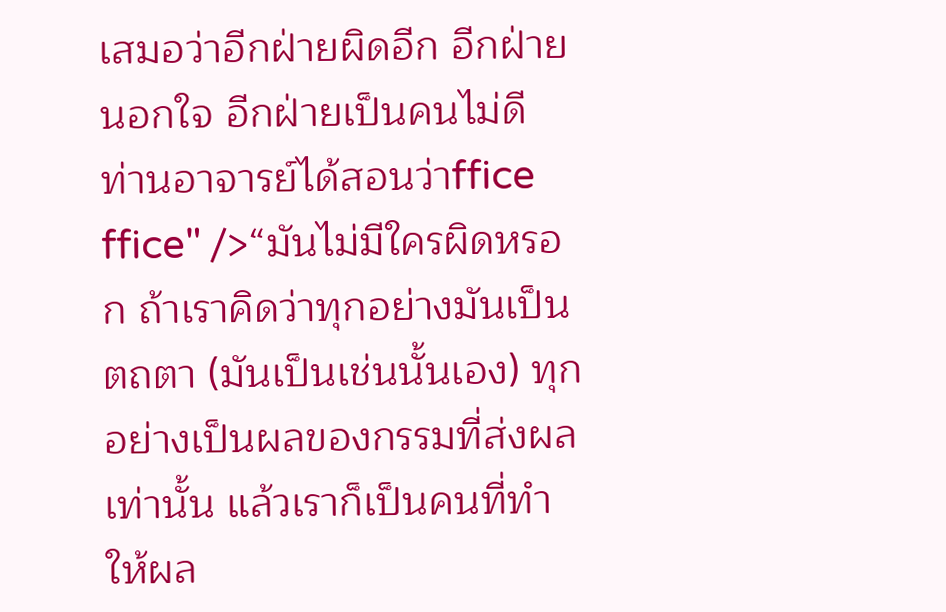เสมอว่าอีกฝ่ายผิดอีก อีกฝ่ายนอกใจ อีกฝ่ายเป็นคนไม่ดี ท่านอาจารย์ได้สอนว่าffice ffice" />“มันไม่มีใครผิดหรอก ถ้าเราคิดว่าทุกอย่างมันเป็นตถตา (มันเป็นเช่นนั้นเอง) ทุกอย่างเป็นผลของกรรมที่ส่งผลเท่านั้น แล้วเราก็เป็นคนที่ทำให้ผล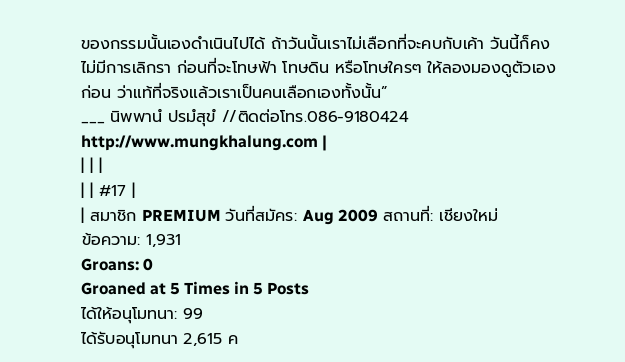ของกรรมนั้นเองดำเนินไปได้ ถ้าวันนั้นเราไม่เลือกที่จะคบกับเค้า วันนี้ก็คงไม่มีการเลิกรา ก่อนที่จะโทษฟ้า โทษดิน หรือโทษใครๆ ให้ลองมองดูตัวเองก่อน ว่าแท้ที่จริงแล้วเราเป็นคนเลือกเองทั้งนั้น”
___ นิพพานํ ปรมํสุขํ //ติดต่อโทร.086-9180424 http://www.mungkhalung.com |
| | |
| | #17 |
| สมาชิก PREMIUM วันที่สมัคร: Aug 2009 สถานที่: เชียงใหม่
ข้อความ: 1,931
Groans: 0
Groaned at 5 Times in 5 Posts
ได้ให้อนุโมทนา: 99
ได้รับอนุโมทนา 2,615 ค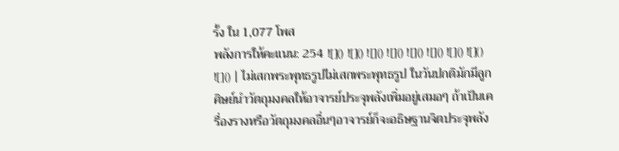รั้ง ใน 1,077 โพส
พลังการให้คะแนน: 254 ![]() ![]() ![]() ![]() ![]() ![]() ![]() ![]() ![]() | ไม่เสกพระพุทธรูปไม่เสกพระพุทธรูป ในวันปกติมักมีลูกศิษย์นำวัตถุมงคลให้อาจารย์ประจุพลังเพิ่มอยู่เสมอๆ ถ้าเป็นเครื่องรางหรือวัตถุมงคลอื่นๆอาจารย์ก็จะอธิษฐานจิตประจุพลัง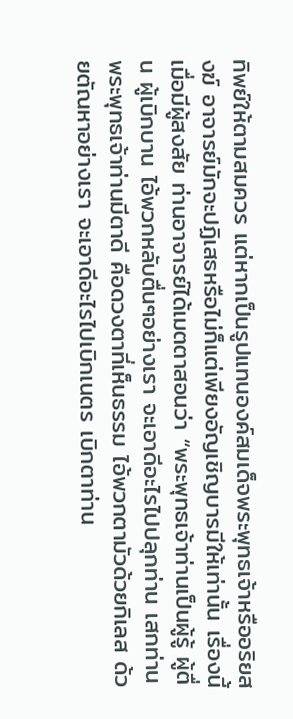ทิพย์ให้ตามสมควร แต่หากเป็นรูปแทนองค์สมเด็จพระพุทธเจ้าหรืออริยสงฆ์ อาจารย์มักจะปฏิเสธหรือไม่ก็แต่เพียงอัญเชิญบารมีให้เท่านั้น เรื่องนี้เมื่อมีผู้สงสัย ท่านอาจารย์ได้เมตตาสอนว่า “พระพุทธเจ้าท่านเป็นผู้รู้ ผู้ตื่น ผู้เบิกบาน ไอ้พวกหลับตื่นๆอย่างเรา จะเอาดีอะไรไปปลุกท่าน เสกท่าน พระพุทธเจ้าท่านมีตาดี คือดวงตาที่เห็นธรรม ไอ้พวกตามัวด้วยกิเลส ด้วยตัณหาอย่างเรา จะเอาดีอะไรไปเบิกเนตร เบิกตาท่าน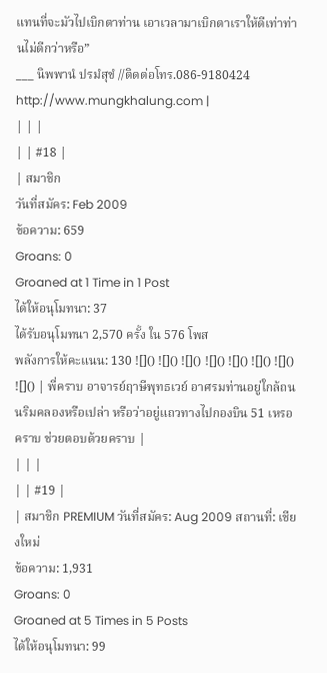แทนที่จะมัวไปเบิกตาท่าน เอาเวลามาเบิกตาเราให้ดีเท่าท่านไม่ดีกว่าหรือ”
___ นิพพานํ ปรมํสุขํ //ติดต่อโทร.086-9180424 http://www.mungkhalung.com |
| | |
| | #18 |
| สมาชิก
วันที่สมัคร: Feb 2009
ข้อความ: 659
Groans: 0
Groaned at 1 Time in 1 Post
ได้ให้อนุโมทนา: 37
ได้รับอนุโมทนา 2,570 ครั้ง ใน 576 โพส
พลังการให้คะแนน: 130 ![]() ![]() ![]() ![]() ![]() ![]() ![]() ![]() | พี่คราบ อาจารย์ฤาษีพุทธเวย์ อาศรมท่านอยู่ใกล้ถนนริมคลองหรือเปล่า หรือว่าอยู่แถวทางไปกองบิน 51 เหรอคราบ ช่วยตอบด้วยคราบ |
| | |
| | #19 |
| สมาชิก PREMIUM วันที่สมัคร: Aug 2009 สถานที่: เชียงใหม่
ข้อความ: 1,931
Groans: 0
Groaned at 5 Times in 5 Posts
ได้ให้อนุโมทนา: 99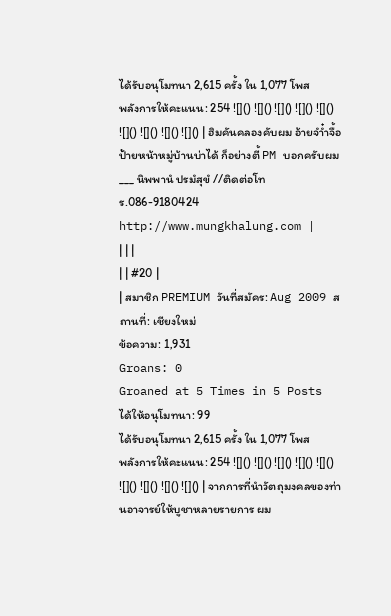ได้รับอนุโมทนา 2,615 ครั้ง ใน 1,077 โพส
พลังการให้คะแนน: 254 ![]() ![]() ![]() ![]() ![]() ![]() ![]() ![]() ![]() | ฮิมคันคลองคับผม อ้ายจำ๋ำจื้อป้ายหน้าหมู่บ้านบ่าได้ ก็อย่างตี้ PM บอกครับผม
___ นิพพานํ ปรมํสุขํ //ติดต่อโทร.086-9180424 http://www.mungkhalung.com |
| | |
| | #20 |
| สมาชิก PREMIUM วันที่สมัคร: Aug 2009 สถานที่: เชียงใหม่
ข้อความ: 1,931
Groans: 0
Groaned at 5 Times in 5 Posts
ได้ให้อนุโมทนา: 99
ได้รับอนุโมทนา 2,615 ครั้ง ใน 1,077 โพส
พลังการให้คะแนน: 254 ![]() ![]() ![]() ![]() ![]() ![]() ![]() ![]() ![]() | จากการที่นำวัตถุมงคลของท่านอาจารย์ให้บูชาหลายรายการ ผม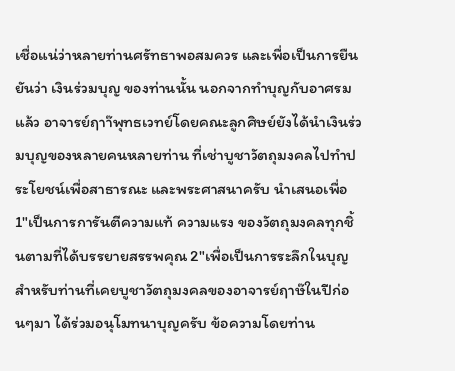เชื่อแน่ว่าหลายท่านศรัทธาพอสมควร และเพื่อเป็นการยืนยันว่า เงินร่วมบุญ ของท่านนั้น นอกจากทำบุญกับอาศรมแล้ว อาจารย์ฤาา๊พุทธเวทย์โดยคณะลูกศิษย์ยังได้นำเงินร่วมบุญของหลายคนหลายท่าน ที่เช่าบูชาวัตถุมงคลไปทำประโยชน์เพื่อสาธารณะ และพระศาสนาครับ นำเสนอเพื่อ 1"เป็นการการันตีความแท้ ความแรง ของวัตถุมงคลทุกชิ้นตามที่ได้บรรยายสรรพคุณ 2"เพื่อเป็นการระลึกในบุญ สำหรับท่านที่เคยบูชาวัตถุมงคลของอาจารย์ฤาษ๊ในปีก่อนๆมา ได้ร่วมอนุโมทนาบุญครับ ข้อความโดยท่าน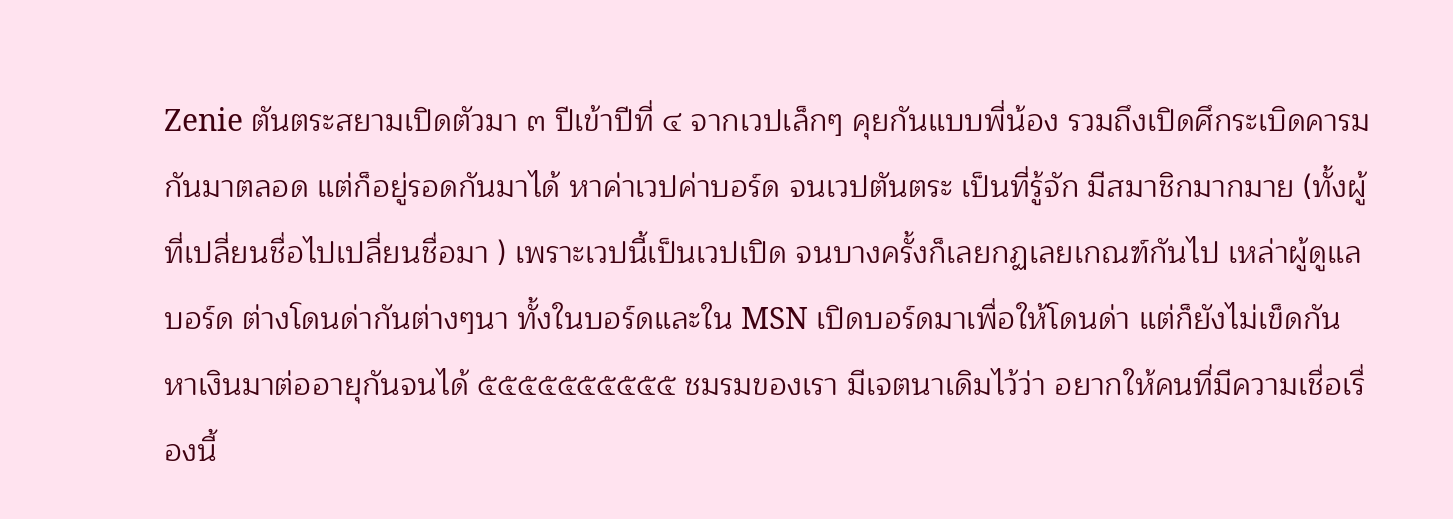Zenie ตันตระสยามเปิดตัวมา ๓ ปีเข้าปีที่ ๔ จากเวปเล็กๆ คุยกันแบบพี่น้อง รวมถึงเปิดศึกระเบิดคารม กันมาตลอด แต่ก็อยู่รอดกันมาได้ หาค่าเวปค่าบอร์ด จนเวปตันตระ เป็นที่รู้จัก มีสมาชิกมากมาย (ทั้งผู้ที่เปลี่ยนชื่อไปเปลี่ยนชื่อมา ) เพราะเวปนี้เป็นเวปเปิด จนบางครั้งก็เลยกฏเลยเกณฑ์กันไป เหล่าผู้ดูแลบอร์ด ต่างโดนด่ากันต่างๆนา ทั้งในบอร์ดและใน MSN เปิดบอร์ดมาเพื่อให้โดนด่า แต่ก็ยังไม่เข็ดกันหาเงินมาต่ออายุกันจนได้ ๕๕๕๕๕๕๕๕๕๕ ชมรมของเรา มีเจตนาเดิมไว้ว่า อยากให้คนที่มีความเชื่อเรื่องนี้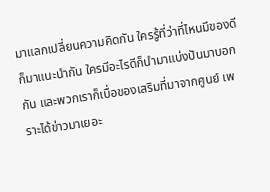มาแลกเปลี่ยนความคิดกัน ใครรู้ที่ว่าที่ไหนมีของดีก็มาแนะนำกัน ใครมีอะไรดีก็นำมาแบ่งปันมาบอกกัน และพวกเราก็เบื่อของเสริมที่มาจากศูนย์ เพราะได้ข่าวมาเยอะ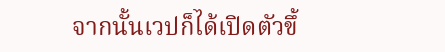จากนั้นเวปก็ได้เปิดตัวขึ้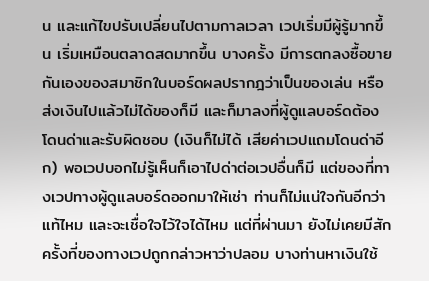น และแก้ไขปรับเปลี่ยนไปตามกาลเวลา เวปเริ่มมีผู้รู้มากขึ้น เริ่มเหมือนตลาดสดมากขึ้น บางครั้ง มีการตกลงซื้อขายกันเองของสมาชิกในบอร์ดผลปรากฎว่าเป็นของเล่น หรือส่งเงินไปแล้วไม่ได้ของก็มี และก็มาลงที่ผู้ดูแลบอร์ดต้องโดนด่าและรับผิดชอบ (เงินก็ไม่ได้ เสียค่าเวปแถมโดนด่าอีก) พอเวปบอกไม่รู้เห็นก็เอาไปด่าต่อเวปอื่นก็มี แต่ของที่ทางเวปทางผู้ดูแลบอร์ดออกมาให้เช่า ท่านก็ไม่แน่ใจกันอีกว่าแท้ไหม และจะเชื่อใจไว้ใจได้ไหม แต่ที่ผ่านมา ยังไม่เคยมีสักครั้งที่ของทางเวปถูกกล่าวหาว่าปลอม บางท่านหาเงินใช้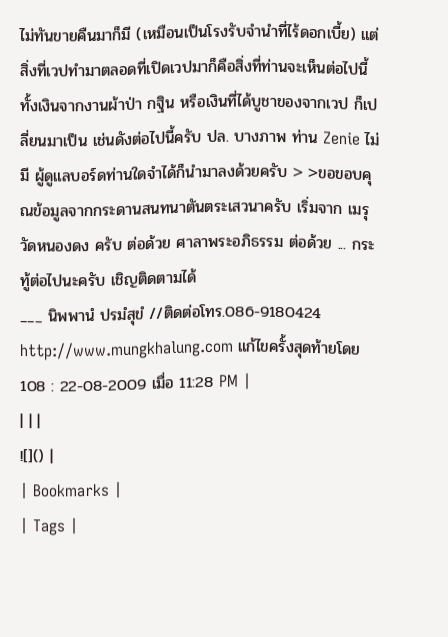ไม่ทันขายคืนมาก็มี (เหมือนเป็นโรงรับจำนำที่ไร้ดอกเบี้ย) แต่สิ่งที่เวปทำมาตลอดที่เปิดเวปมาก็คือสิ่งที่ท่านจะเห็นต่อไปนี้ ทั้งเงินจากงานผ้าป่า กฐิน หรือเงินที่ได้บูชาของจากเวป ก็เปลี่ยนมาเป็น เช่นดังต่อไปนี้ครับ ปล. บางภาพ ท่าน Zenie ไม่มี ผู้ดูแลบอร์ดท่านใดจำได้ก็นำมาลงด้วยครับ > >ขอขอบคุณข้อมูลจากกระดานสนทนาตันตระเสวนาครับ เริ่มจาก เมรุวัดหนองดง ครับ ต่อด้วย ศาลาพระอภิธรรม ต่อด้วย ... กระทู้ต่อไปนะครับ เชิญติดตามได้
___ นิพพานํ ปรมํสุขํ //ติดต่อโทร.086-9180424 http://www.mungkhalung.com แก้ไขครั้งสุดท้ายโดย 108 : 22-08-2009 เมื่อ 11:28 PM |
| | |
![]() |
| Bookmarks |
| Tags |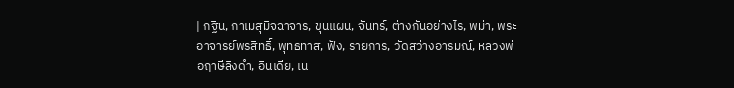| กฐิน, กาเมสุมิจฉาจาร, ขุนแผน, จันทร์, ต่างกันอย่างไร, พม่า, พระอาจารย์พรสิทธิ์, พุทธทาส, ฟัง, รายการ, วัดสว่างอารมณ์, หลวงพ่อฤาษีลิงดำ, อินเดีย, เน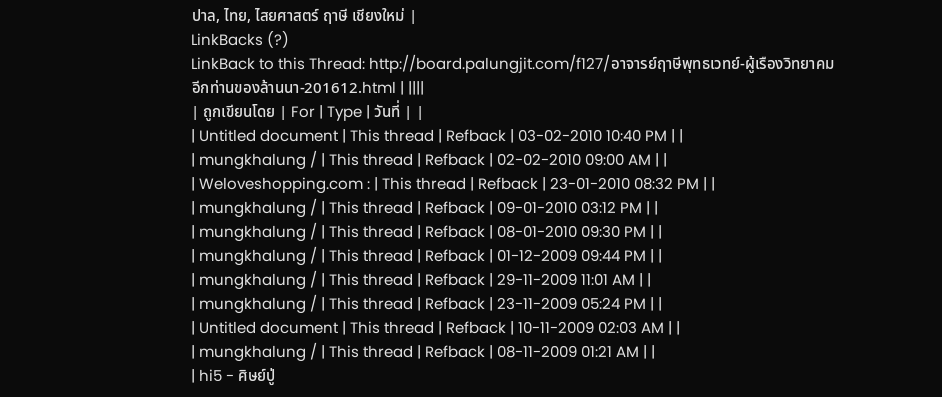ปาล, ไทย, ไสยศาสตร์ ฤาษี เชียงใหม่ |
LinkBacks (?)
LinkBack to this Thread: http://board.palungjit.com/f127/อาจารย์ฤาษีพุทธเวทย์-ผู้เรืองวิทยาคมอีกท่านของล้านนา-201612.html | ||||
| ถูกเขียนโดย | For | Type | วันที่ | |
| Untitled document | This thread | Refback | 03-02-2010 10:40 PM | |
| mungkhalung / | This thread | Refback | 02-02-2010 09:00 AM | |
| Weloveshopping.com : | This thread | Refback | 23-01-2010 08:32 PM | |
| mungkhalung / | This thread | Refback | 09-01-2010 03:12 PM | |
| mungkhalung / | This thread | Refback | 08-01-2010 09:30 PM | |
| mungkhalung / | This thread | Refback | 01-12-2009 09:44 PM | |
| mungkhalung / | This thread | Refback | 29-11-2009 11:01 AM | |
| mungkhalung / | This thread | Refback | 23-11-2009 05:24 PM | |
| Untitled document | This thread | Refback | 10-11-2009 02:03 AM | |
| mungkhalung / | This thread | Refback | 08-11-2009 01:21 AM | |
| hi5 - ศิษย์ปู่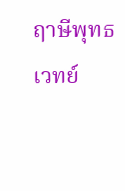ฤาษีพุทธเวทย์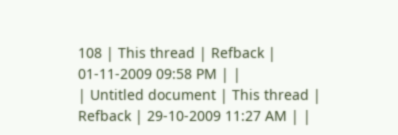108 | This thread | Refback | 01-11-2009 09:58 PM | |
| Untitled document | This thread | Refback | 29-10-2009 11:27 AM | |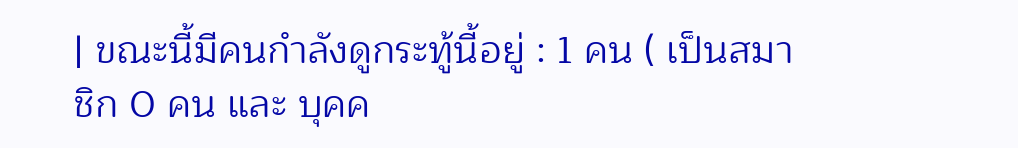| ขณะนี้มีคนกำลังดูกระทู้นี้อยู่ : 1 คน ( เป็นสมาชิก 0 คน และ บุคค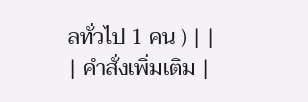ลทั่วไป 1 คน ) | |
| คำสั่งเพิ่มเติม |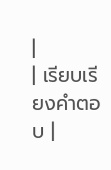|
| เรียบเรียงคำตอบ |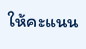ให้คะแนน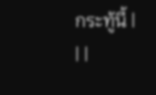กระทู้นี้ |
| |